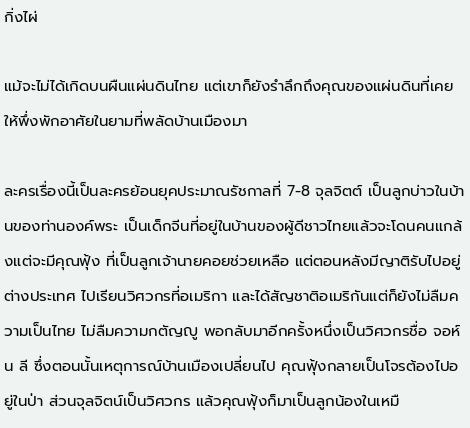กิ่งไผ่

แม้จะไม่ได้เกิดบนผืนแผ่นดินไทย แต่เขาก็ยังรำลึกถึงคุณของแผ่นดินที่เคยให้พึ่งพักอาศัยในยามที่พลัดบ้านเมืองมา

ละครเรื่องนี้เป็นละครย้อนยุคประมาณรัชกาลที่ 7-8 จุลจิตต์ เป็นลูกบ่าวในบ้านของท่านองค์พระ เป็นเด็กจีนที่อยู่ในบ้านของผู้ดีชาวไทยแล้วจะโดนคนแกล้งแต่จะมีคุณฟุ้ง ที่เป็นลูกเจ้านายคอยช่วยเหลือ แต่ตอนหลังมีญาติรับไปอยู่ต่างประเทศ ไปเรียนวิศวกรที่อเมริกา และได้สัญชาติอเมริกันแต่ก็ยังไม่ลืมความเป็นไทย ไม่ลืมความกตัญญู พอกลับมาอีกครั้งหนึ่งเป็นวิศวกรชื่อ จอห์น ลี ซึ่งตอนนั้นเหตุการณ์บ้านเมืองเปลี่ยนไป คุณฟุ้งกลายเป็นโจรต้องไปอยู่ในป่า ส่วนจุลจิตน์เป็นวิศวกร แล้วคุณฟุ้งก็มาเป็นลูกน้องในเหมื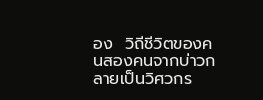อง  วิถีชีวิตของคนสองคนจากบ่าวกลายเป็นวิศวกร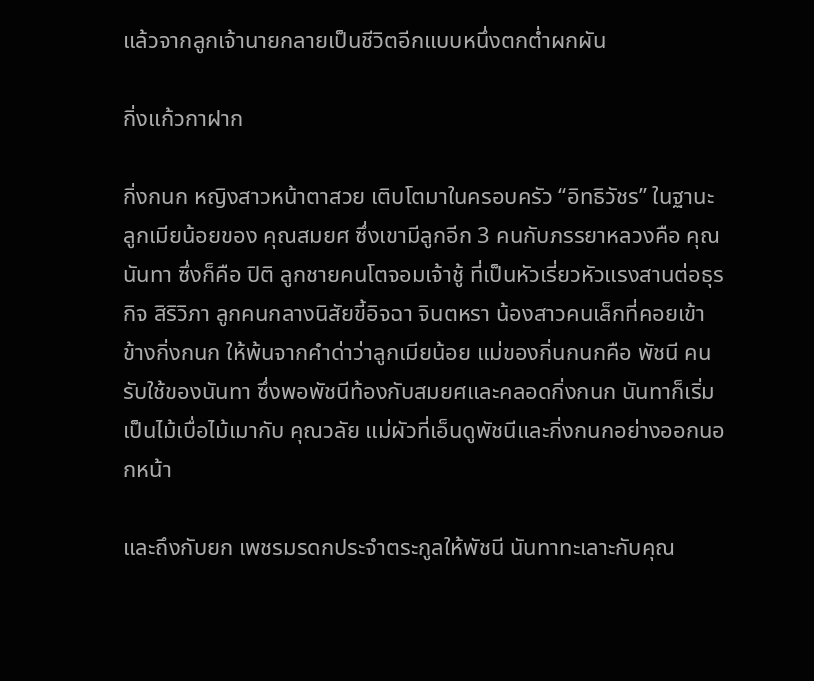แล้วจากลูกเจ้านายกลายเป็นชีวิตอีกแบบหนึ่งตกต่ำผกผัน

กิ่งแก้วกาฝาก

กิ่งกนก หญิงสาวหน้าตาสวย เติบโตมาในครอบครัว “อิทธิวัชร” ในฐานะลูกเมียน้อยของ คุณสมยศ ซึ่งเขามีลูกอีก 3 คนกับภรรยาหลวงคือ คุณนันทา ซึ่งก็คือ ปิติ ลูกชายคนโตจอมเจ้าชู้ ที่เป็นหัวเรี่ยวหัวแรงสานต่อธุรกิจ สิริวิภา ลูกคนกลางนิสัยขี้อิจฉา จินตหรา น้องสาวคนเล็กที่คอยเข้าข้างกิ่งกนก ให้พ้นจากคำด่าว่าลูกเมียน้อย แม่ของกิ่นกนกคือ พัชนี คนรับใช้ของนันทา ซึ่งพอพัชนีท้องกับสมยศและคลอดกิ่งกนก นันทาก็เริ่มเป็นไม้เบื่อไม้เมากับ คุณวลัย แม่ผัวที่เอ็นดูพัชนีและกิ่งกนกอย่างออกนอกหน้า

และถึงกับยก เพชรมรดกประจำตระกูลให้พัชนี นันทาทะเลาะกับคุณ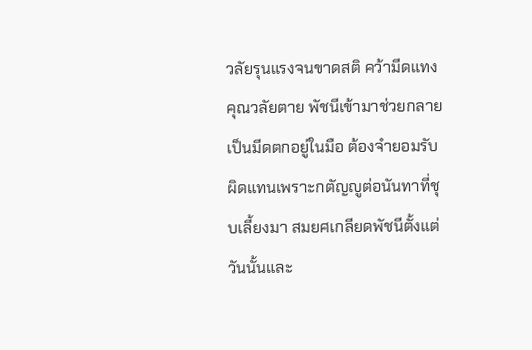วลัยรุนแรงจนขาดสติ คว้ามีดแทงคุณวลัยตาย พัชนีเข้ามาช่วยกลายเป็นมีดตกอยู่ในมือ ต้องจำยอมรับผิดแทนเพราะกตัญญูต่อนันทาที่ชุบเลี้ยงมา สมยศเกลียดพัชนีตั้งแต่วันนั้นและ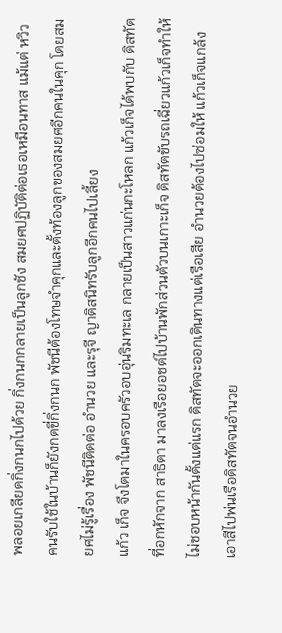พลอยเกลียดกิ่งกนกไปด้วย กิ่งกนกกลายเป็นลูกชัง สมยศปฏิบัติต่อเธอเหมือนทาส แม้แต่ หวิว คนรับใช้ในบ้านก็ยังกดขี่กิ่งกนก พัชนีต้องโทษจำคุกและตั้งท้องลูกของสมยศอีกคนในคุก โดยสมยศไม่รู้เรื่อง พัชนีติดต่อ อำนวย และรุจี ญาติสนิทรับลูกอีกคนไปเลี้ยง
แก้ว เก็จ จึงโตมาในครอบครัวอบอุ่นริมทะเล กลายเป็นสาวแก่นกะโหลก แก้วเก็จได้พบกับ ดิสทัต ที่อกหักจาก สาธิตา มาลงเรือยอชต์ไปบ้านพักส่วนตัวบนเกาะเก็จ ดิสทัตขับรถเฉี่ยวแก้วเก็จทำให้ไม่ชอบหน้ากันตั้งแต่แรก ดิสทัตจะออกเดินทางแต่เรือเสีย อำนวยต้องไปซ่อมให้ แก้วเก็จแกล้งเอาสีไปพ่นเรือดิสทัตจนอำนวย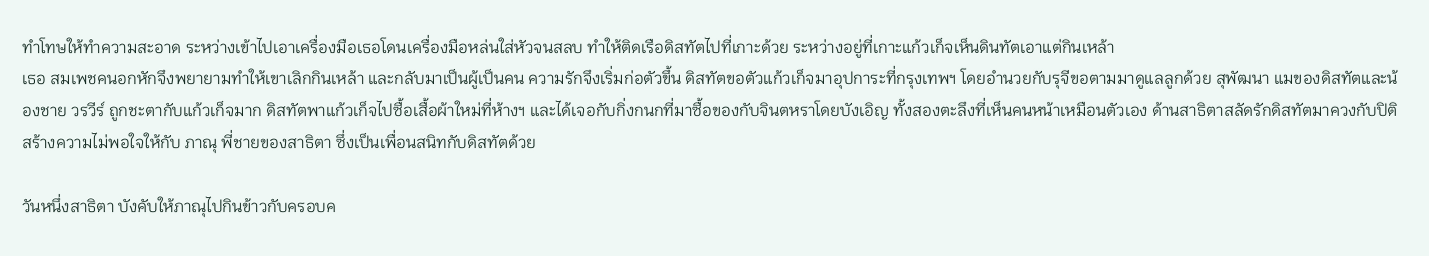ทำโทษให้ทำความสะอาด ระหว่างเข้าไปเอาเครื่องมือเธอโดนเครื่องมือหล่นใส่หัวจนสลบ ทำให้ติดเรือดิสทัตไปที่เกาะด้วย ระหว่างอยู่ที่เกาะแก้วเก็จเห็นดินทัตเอาแต่กินเหล้า
เธอ สมเพชคนอกหักจึงพยายามทำให้เขาเลิกกินเหล้า และกลับมาเป็นผู้เป็นคน ความรักจึงเริ่มก่อตัวขึ้น ดิสทัตขอตัวแก้วเก็จมาอุปการะที่กรุงเทพฯ โดยอำนวยกับรุจีขอตามมาดูแลลูกด้วย สุพัฒนา แมของดิสทัตและน้องชาย วรวีร์ ถูกชะตากับแก้วเก็จมาก ดิสทัตพาแก้วเก็จไปซื้อเสื้อผ้าใหม่ที่ห้างฯ และได้เจอกับกิ่งกนกที่มาซื้อของกับจินตหราโดยบังเอิญ ทั้งสองตะลึงที่เห็นคนหน้าเหมือนตัวเอง ด้านสาธิตาสลัดรักดิสทัตมาควงกับปิติ สร้างความไม่พอใจให้กับ ภาณุ พี่ชายของสาธิตา ซึ่งเป็นเพื่อนสนิทกับดิสทัตด้วย

วันหนึ่งสาธิตา บังคับให้ภาณุไปกินข้าวกับครอบค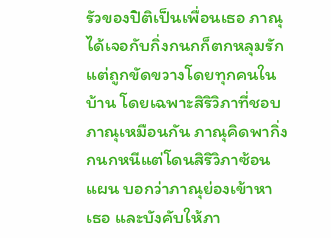รัวของปิติเป็นเพื่อนเธอ ภาณุได้เจอกับกิ่งกนกก็ตกหลุมรัก แต่ถูกขัดขวางโดยทุกคนในบ้าน โดยเฉพาะสิริวิภาที่ชอบภาณุเหมือนกัน ภาณุคิดพากิ่งกนกหนีแต่โดนสิริวิภาซ้อนแผน บอกว่าภาณุย่องเข้าหาเธอ และบังคับให้ภา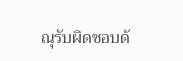ณุรับผิดชอบด้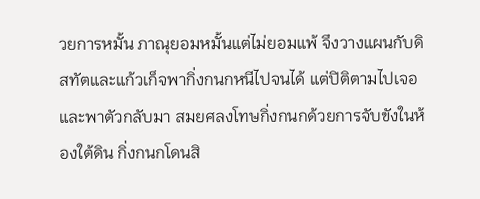วยการหมั้น ภาณุยอมหมั้นแต่ไม่ยอมแพ้ จึงวางแผนกับดิสทัตและแก้วเก็จพากิ่งกนกหนีไปจนได้ แต่ปิติตามไปเจอและพาตัวกลับมา สมยศลงโทษกิ่งกนกด้วยการจับขังในห้องใต้ดิน กิ่งกนกโดนสิ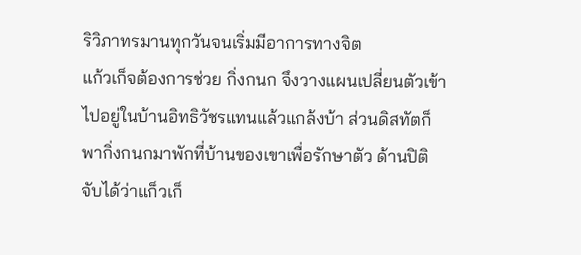ริวิภาทรมานทุกวันจนเริ่มมีอาการทางจิต
แก้วเก็จต้องการช่วย กิ่งกนก จึงวางแผนเปลี่ยนตัวเข้าไปอยู่ในบ้านอิทธิวัชรแทนแล้วแกล้งบ้า ส่วนดิสทัตก็พากิ่งกนกมาพักที่บ้านของเขาเพื่อรักษาตัว ด้านปิติจับได้ว่าแก็วเก็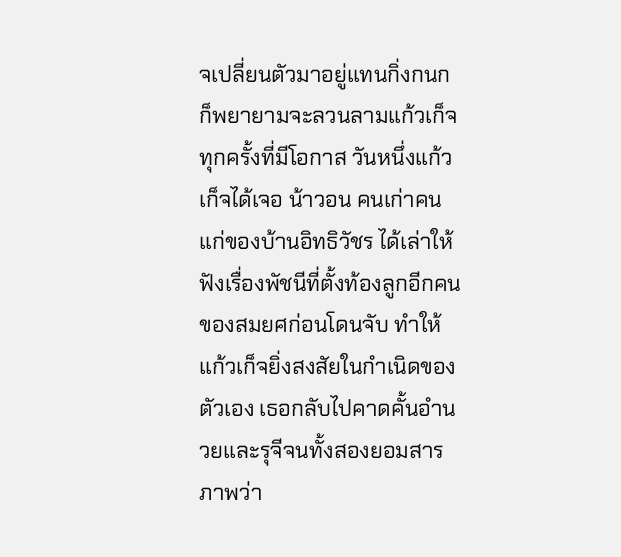จเปลี่ยนตัวมาอยู่แทนกิ่งกนก ก็พยายามจะลวนลามแก้วเก็จทุกครั้งที่มีโอกาส วันหนึ่งแก้วเก็จได้เจอ น้าวอน คนเก่าคนแก่ของบ้านอิทธิวัชร ได้เล่าให้ฟังเรื่องพัชนีที่ตั้งท้องลูกอีกคนของสมยศก่อนโดนจับ ทำให้แก้วเก็จยิ่งสงสัยในกำเนิดของตัวเอง เธอกลับไปคาดคั้นอำนวยและรุจีจนทั้งสองยอมสารภาพว่า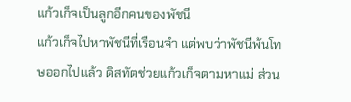แก้วเก็จเป็นลูกอีกคนของพัชนี
แก้วเก็จไปหาพัชนีที่เรือนจำ แต่พบว่าพัชนีพ้นโทษออกไปแล้ว ดิสทัตช่วยแก้วเก็จตามหาแม่ ส่วน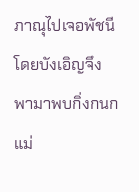ภาณุไปเจอพัชนีโดยบังเอิญจึงพามาพบกิ่งกนก แม่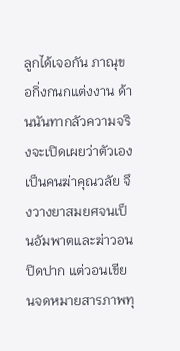ลูกได้เจอกัน ภาณุขอกิ่งกนกแต่งงาน ด้านนันทากลัวความจริงจะเปิดเผยว่าตัวเองเป็นคนฆ่าคุณวลัย จึงวางยาสมยศจนเป็นอัมพาตและฆ่าวอนปิดปาก แต่วอนเขียนจดหมายสารภาพทุ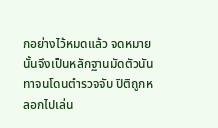กอย่างไว้หมดแล้ว จดหมายนั้นจึงเป็นหลักฐานมัดตัวนันทาจนโดนตำรวจจับ ปิติถูกหลอกไปเล่น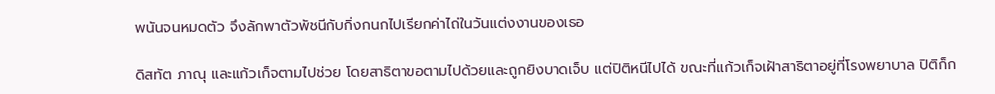พนันจนหมดตัว จึงลักพาตัวพัชนีกับกิ่งกนกไปเรียกค่าไถ่ในวันแต่งงานของเธอ

ดิสทัต ภาณุ และแก้วเก็จตามไปช่วย โดยสาธิตาขอตามไปด้วยและถูกยิงบาดเจ็บ แต่ปิติหนีไปได้ ขณะที่แก้วเก็จเฝ้าสาธิตาอยู่ที่โรงพยาบาล ปิติก็ก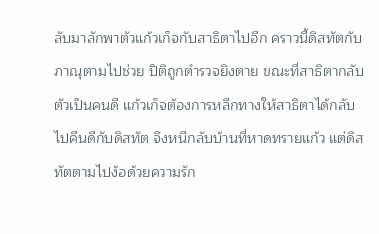ลับมาลักพาตัวแก้วเก็จกับสาธิตาไปอีก คราวนี้ดิสทัตกับภาณุตามไปช่วย ปิติถูกตำรวจยิงตาย ขณะที่สาธิตากลับตัวเป็นคนดี แก้วเก็จต้องการหลีกทางให้สาธิตาได้กลับไปคืนดีกับดิสทัต จึงหนีกลับบ้านที่หาดทรายแก้ว แต่ดิสทัตตามไปง้อด้วยความรัก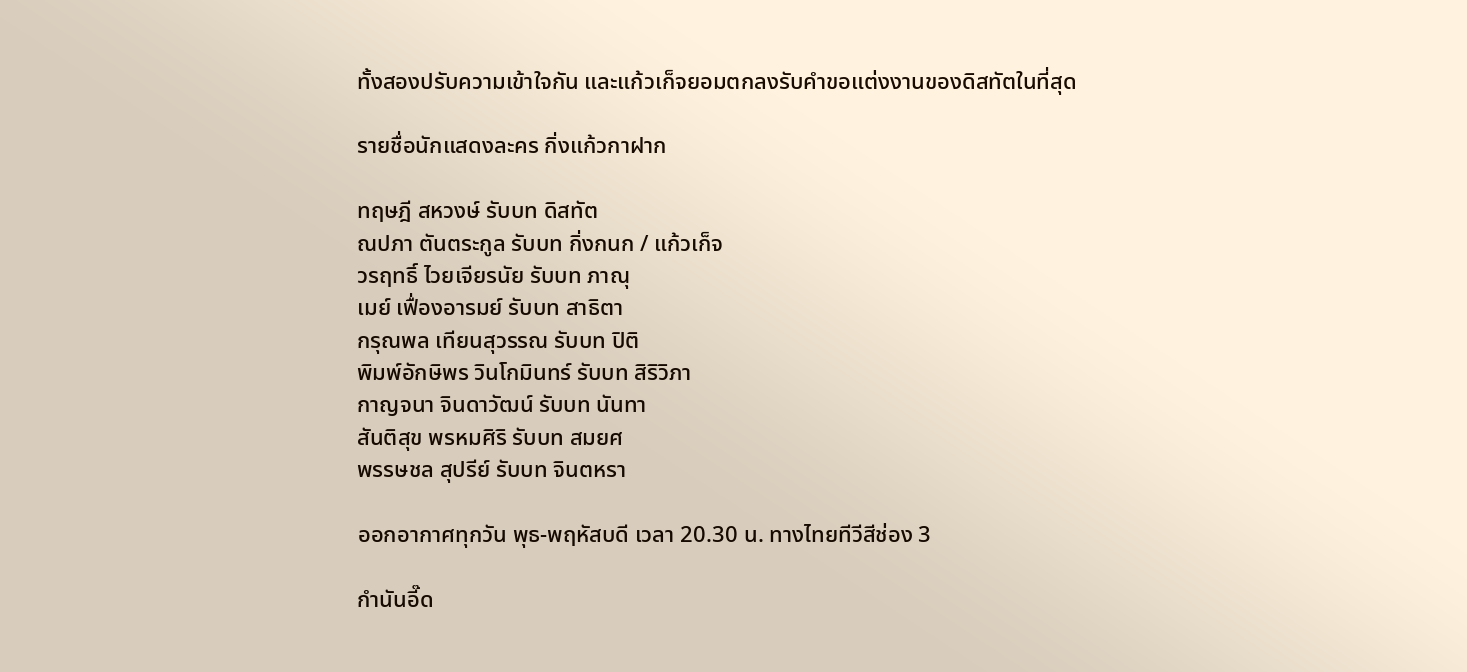ทั้งสองปรับความเข้าใจกัน และแก้วเก็จยอมตกลงรับคำขอแต่งงานของดิสทัตในที่สุด

รายชื่อนักแสดงละคร กิ่งแก้วกาฝาก

ทฤษฎี สหวงษ์ รับบท ดิสทัต
ณปภา ตันตระกูล รับบท กิ่งกนก / แก้วเก็จ
วรฤทธิ์ ไวยเจียรนัย รับบท ภาณุ
เมย์ เฟื่องอารมย์ รับบท สาธิตา
กรุณพล เทียนสุวรรณ รับบท ปิติ
พิมพ์อักษิพร วินโกมินทร์ รับบท สิริวิภา
กาญจนา จินดาวัฒน์ รับบท นันทา
สันติสุข พรหมศิริ รับบท สมยศ
พรรษชล สุปรีย์ รับบท จินตหรา

ออกอากาศทุกวัน พุธ-พฤหัสบดี เวลา 20.30 น. ทางไทยทีวีสีช่อง 3

กำนันอี๊ด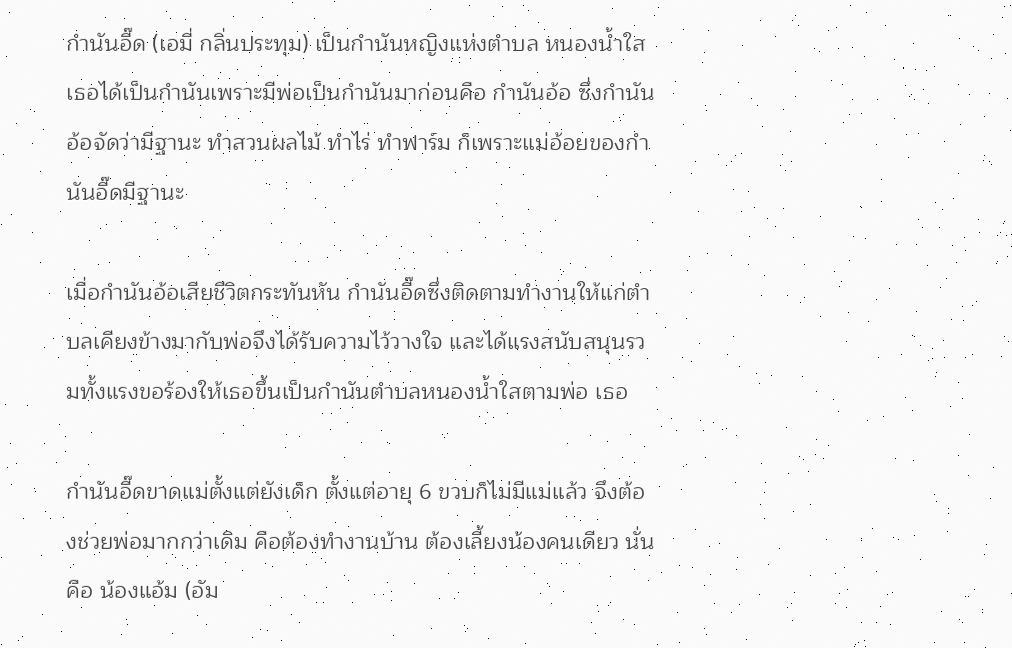กำนันอี๊ด (เอมี่ กลิ่นประทุม) เป็นกำนันหญิงแห่งตำบล หนองน้ำใส เธอได้เป็นกำนันเพราะมีพ่อเป็นกำนันมาก่อนคือ กำนันอ้อ ซึ่งกำนันอ้อจัดว่ามีฐานะ ทำสวนผลไม้ ทำไร่ ทำฟาร์ม ก็เพราะแม่อ้อยของกำนันอี๊ดมีฐานะ

เมื่อกำนันอ้อเสียชีวิตกระทันหัน กำนันอี๊ดซึ่งติดตามทำงานให้แก่ตำบลเคียงข้างมากับพ่อจึงได้รับความไว้วางใจ และได้แรงสนับสนุนรวมทั้งแรงขอร้องให้เธอขึ้นเป็นกำนันตำบลหนองน้ำใสตามพ่อ เธอ

กำนันอี๊ดขาดแม่ตั้งแต่ยังเด็ก ตั้งแต่อายุ 6 ขวบก็ไม่มีแม่แล้ว จึงต้องช่วยพ่อมากกว่าเดิม คือต้องทำงานบ้าน ต้องเลี้ยงน้องคนเดียว นั่นคือ น้องแอ้ม (อัม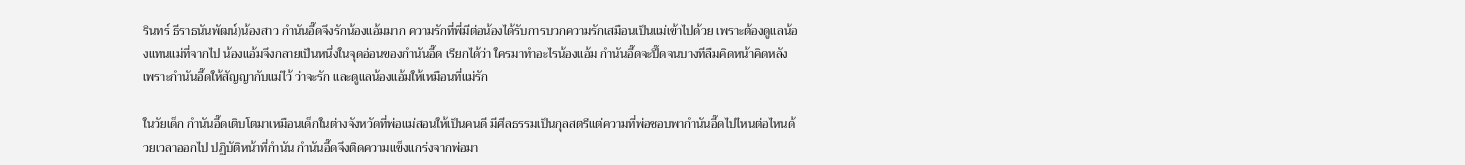รินทร์ ธีราธนันพัฒน์)น้องสาว กำนันอี๊ดจึงรักน้องแอ้มมาก ความรักที่พี่มีต่อน้องได้รับการบวกความรักเสมือนเป็นแม่เข้าไปด้วย เพราะต้องดูแลน้องแทนแม่ที่จากไป น้องแอ้มจึงกลายเป็นหนึ่งในจุดอ่อนของกำนันอี๊ด เรียกได้ว่า ใครมาทำอะไรน้องแอ้ม กำนันอี๊ดจะปี๊ดจนบางทีลืมคิดหน้าคิดหลัง เพราะกำนันอี๊ดให้สัญญากับแม่ไว้ ว่าจะรัก และดูแลน้องแอ้มให้เหมือนที่แม่รัก

ในวัยเด็ก กำนันอี๊ดเติบโตมาเหมือนเด็กในต่างจังหวัดที่พ่อแม่สอนให้เป็นคนดี มีศีลธรรมเป็นกุลสตรีแต่ความที่พ่อชอบพากำนันอี๊ดไปไหนต่อไหนด้วยเวลาออกไป ปฏิบัติหน้าที่กำนัน กำนันอี๊ดจึงติดความแข็งแกร่งจากพ่อมา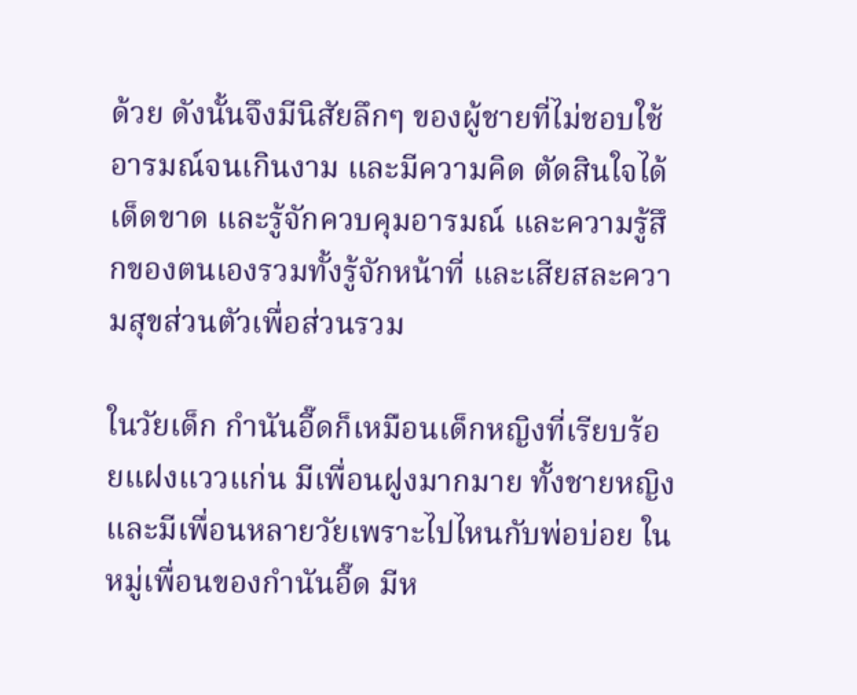ด้วย ดังนั้นจึงมีนิสัยลึกๆ ของผู้ชายที่ไม่ชอบใช้อารมณ์จนเกินงาม และมีความคิด ตัดสินใจได้เด็ดขาด และรู้จักควบคุมอารมณ์ และความรู้สึกของตนเองรวมทั้งรู้จักหน้าที่ และเสียสละความสุขส่วนตัวเพื่อส่วนรวม

ในวัยเด็ก กำนันอี๊ดก็เหมือนเด็กหญิงที่เรียบร้อยแฝงแววแก่น มีเพื่อนฝูงมากมาย ทั้งชายหญิง และมีเพื่อนหลายวัยเพราะไปไหนกับพ่อบ่อย ในหมู่เพื่อนของกำนันอี๊ด มีห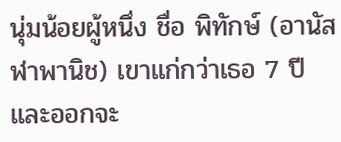นุ่มน้อยผู้หนึ่ง ชื่อ พิทักษ์ (อานัส ฬาพานิช) เขาแก่กว่าเธอ 7 ปี และออกจะ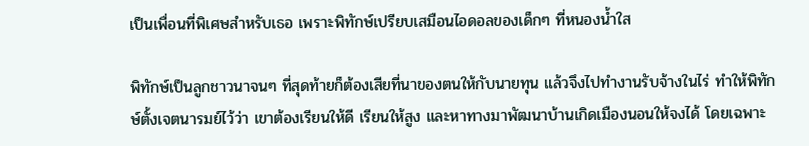เป็นเพื่อนที่พิเศษสำหรับเธอ เพราะพิทักษ์เปรียบเสมือนไอดอลของเด็กๆ ที่หนองน้ำใส

พิทักษ์เป็นลูกชาวนาจนๆ ที่สุดท้ายก็ต้องเสียที่นาของตนให้กับนายทุน แล้วจึงไปทำงานรับจ้างในไร่ ทำให้พิทักษ์ตั้งเจตนารมย์ไว้ว่า เขาต้องเรียนให้ดี เรียนให้สูง และหาทางมาพัฒนาบ้านเกิดเมืองนอนให้จงได้ โดยเฉพาะ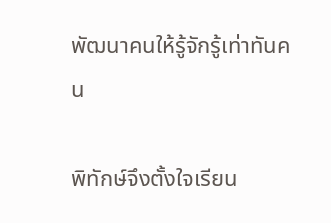พัฒนาคนให้รู้จักรู้เท่าทันคน

พิทักษ์จึงตั้งใจเรียน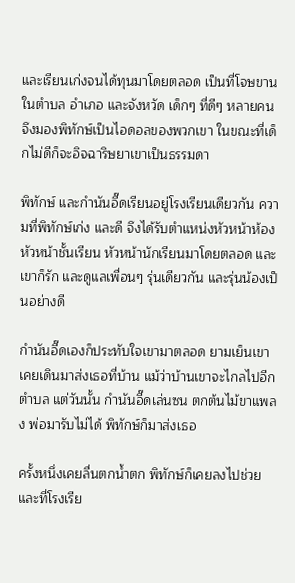และเรียนเก่งจนได้ทุนมาโดยตลอด เป็นที่โจษขานในตำบล อำเภอ และจังหวัด เด็กๆ ที่ดีๆ หลายคน จึงมองพิทักษ์เป็นไอดอลของพวกเขา ในขณะที่เด็กไม่ดีก็จะอิจฉาริษยาเขาเป็นธรรมดา

พิทักษ์ และกำนันอี๊ดเรียนอยู่โรงเรียนเดียวกัน ความที่พิทักษ์เก่ง และดี จึงได้รับตำแหน่งหัวหน้าห้อง หัวหน้าชั้นเรียน หัวหน้านักเรียนมาโดยตลอด และเขาก็รัก และดูแลเพื่อนๆ รุ่นเดียวกัน และรุ่นน้องเป็นอย่างดี

กำนันอี๊ดเองก็ประทับใจเขามาตลอด ยามเย็นเขาเคยเดินมาส่งเธอที่บ้าน แม้ว่าบ้านเขาจะไกลไปอีกตำบล แต่วันนั้น กำนันอี๊ดเล่นซน ตกต้นไม้ขาแพลง พ่อมารับไม่ได้ พิทักษ์ก็มาส่งเธอ

ครั้งหนึ่งเคยลื่นตกน้ำตก พิทักษ์ก็เคยลงไปช่วย และที่โรงเรีย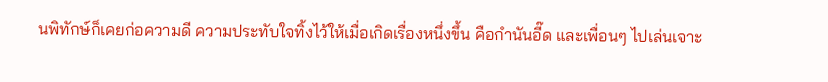นพิทักษ์ก็เคยก่อความดี ความประทับใจทิ้งไว้ให้เมื่อเกิดเรื่องหนึ่งขึ้น คือกำนันอี๊ด และเพื่อนๆ ไปเล่นเจาะ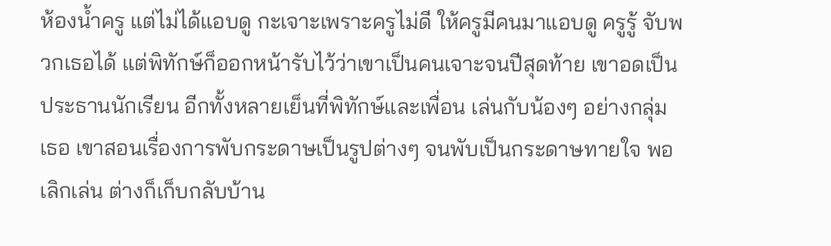ห้องน้ำครู แต่ไม่ได้แอบดู กะเจาะเพราะครูไม่ดี ให้ครูมีคนมาแอบดู ครูรู้ จับพวกเธอได้ แต่พิทักษ์ก็ออกหน้ารับไว้ว่าเขาเป็นคนเจาะจนปีสุดท้าย เขาอดเป็นประธานนักเรียน อีกทั้งหลายเย็นที่พิทักษ์และเพื่อน เล่นกับน้องๆ อย่างกลุ่มเธอ เขาสอนเรื่องการพับกระดาษเป็นรูปต่างๆ จนพับเป็นกระดาษทายใจ พอเลิกเล่น ต่างก็เก็บกลับบ้าน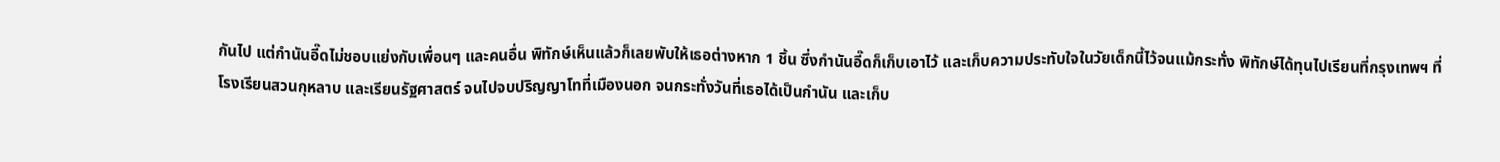กันไป แต่กำนันอี๊ดไม่ชอบแย่งกับเพื่อนๆ และคนอื่น พิทักษ์เห็นแล้วก็เลยพับให้เธอต่างหาก 1 ชิ้น ซึ่งกำนันอี๊ดก็เก็บเอาไว้ และเก็บความประทับใจในวัยเด็กนี้ไว้จนแม้กระทั่ง พิทักษ์ได้ทุนไปเรียนที่กรุงเทพฯ ที่โรงเรียนสวนกุหลาบ และเรียนรัฐศาสตร์ จนไปจบปริญญาโทที่เมืองนอก จนกระทั่งวันที่เธอได้เป็นกำนัน และเก็บ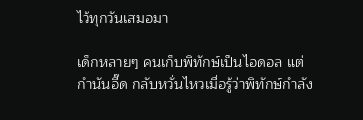ไว้ทุกวันเสมอมา

เด็กหลายๆ คนเก็บพิทักษ์เป็นไอดอล แต่กำนันอี๊ด กลับหวั่นไหวเมื่อรู้ว่าพิทักษ์กำลัง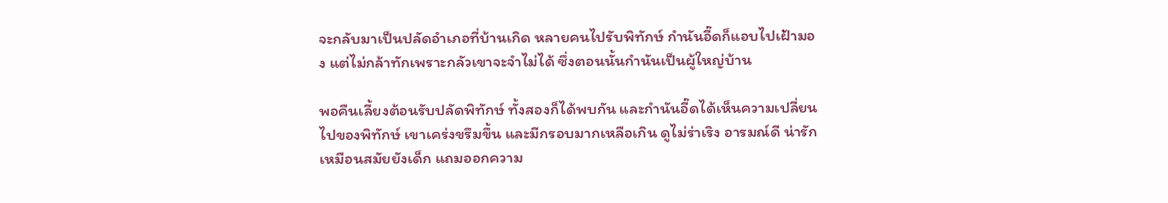จะกลับมาเป็นปลัดอำเภอที่บ้านเกิด หลายคนไปรับพิทักษ์ กำนันอี๊ดก็แอบไปเฝ้ามอง แต่ไม่กล้าทักเพราะกลัวเขาจะจำไม่ได้ ซึ่งตอนนั้นกำนันเป็นผู้ใหญ่บ้าน

พอคืนเลี้ยงต้อนรับปลัดพิทักษ์ ทั้งสองก็ได้พบกัน และกำนันอี๊ดได้เห็นความเปลี่ยนไปของพิทักษ์ เขาเคร่งขรึมขึ้น และมีกรอบมากเหลือเกิน ดูไม่ร่าเริง อารมณ์ดี น่ารักเหมือนสมัยยังเด็ก แถมออกความ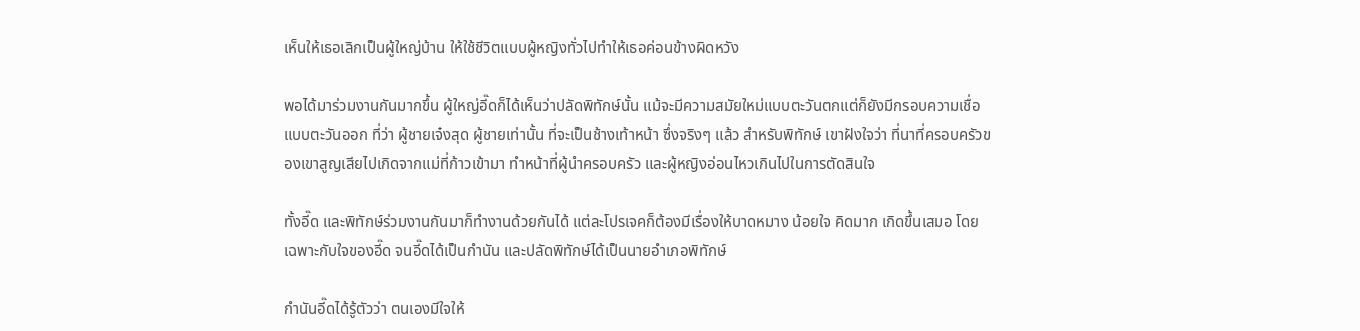เห็นให้เธอเลิกเป็นผู้ใหญ่บ้าน ให้ใช้ชีวิตแบบผู้หญิงทั่วไปทำให้เธอค่อนข้างผิดหวัง

พอได้มาร่วมงานกันมากขึ้น ผู้ใหญ่อี๊ดก็ได้เห็นว่าปลัดพิทักษ์นั้น แม้จะมีความสมัยใหม่แบบตะวันตกแต่ก็ยังมีกรอบความเชื่อแบบตะวันออก ที่ว่า ผู้ชายเจ๋งสุด ผู้ชายเท่านั้น ที่จะเป็นช้างเท้าหน้า ซึ่งจริงๆ แล้ว สำหรับพิทักษ์ เขาฝังใจว่า ที่นาที่ครอบครัวของเขาสูญเสียไปเกิดจากแม่ที่ก้าวเข้ามา ทำหน้าที่ผู้นำครอบครัว และผู้หญิงอ่อนไหวเกินไปในการตัดสินใจ

ทั้งอี๊ด และพิทักษ์ร่วมงานกันมาก็ทำงานด้วยกันได้ แต่ละโปรเจคก็ต้องมีเรื่องให้บาดหมาง น้อยใจ คิดมาก เกิดขึ้นเสมอ โดยเฉพาะกับใจของอี๊ด จนอี๊ดได้เป็นกำนัน และปลัดพิทักษ์ได้เป็นนายอำเภอพิทักษ์

กำนันอี๊ดได้รู้ตัวว่า ตนเองมีใจให้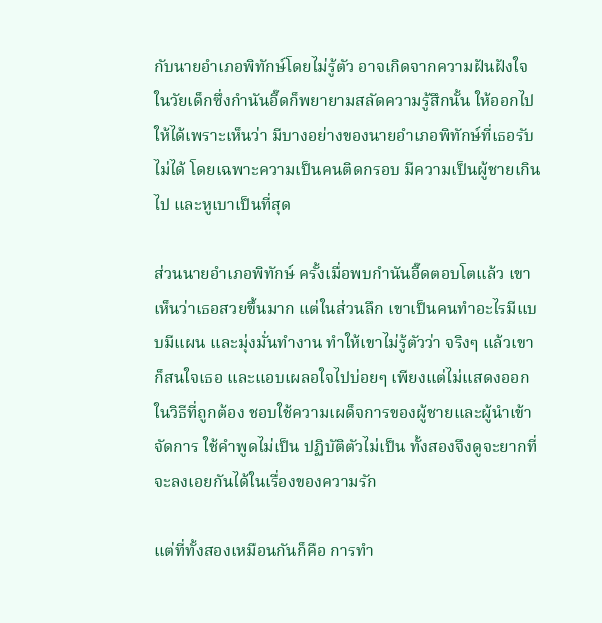กับนายอำเภอพิทักษ์โดยไม่รู้ตัว อาจเกิดจากความฝันฝังใจในวัยเด็กซึ่งกำนันอี๊ดก็พยายามสลัดความรู้สึกนั้น ให้ออกไปให้ได้เพราะเห็นว่า มีบางอย่างของนายอำเภอพิทักษ์ที่เธอรับไม่ได้ โดยเฉพาะความเป็นคนติดกรอบ มีความเป็นผู้ชายเกินไป และหูเบาเป็นที่สุด

ส่วนนายอำเภอพิทักษ์ ครั้งเมื่อพบกำนันอี๊ดตอบโตแล้ว เขาเห็นว่าเธอสวยขึ้นมาก แต่ในส่วนลึก เขาเป็นคนทำอะไรมีแบบมีแผน และมุ่งมั่นทำงาน ทำให้เขาไม่รู้ตัวว่า จริงๆ แล้วเขาก็สนใจเธอ และแอบเผลอใจไปบ่อยๆ เพียงแต่ไม่แสดงออกในวิธีที่ถูกต้อง ชอบใช้ความเผด็จการของผู้ชายและผู้นำเข้าจัดการ ใช้คำพูดไม่เป็น ปฏิบัติตัวไม่เป็น ทั้งสองจึงดูจะยากที่จะลงเอยกันได้ในเรื่องของความรัก

แต่ที่ทั้งสองเหมือนกันก็คือ การทำ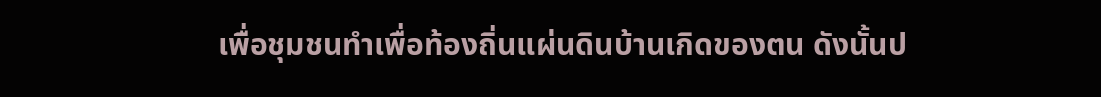เพื่อชุมชนทำเพื่อท้องถิ่นแผ่นดินบ้านเกิดของตน ดังนั้นป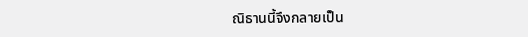ณิธานนี้จึงกลายเป็น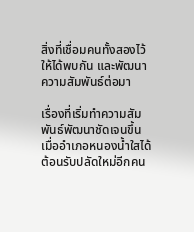สิ่งที่เชื่อมคนทั้งสองไว้ ให้ได้พบกัน และพัฒนาความสัมพันธ์ต่อมา

เรื่องที่เริ่มทำความสัมพันธ์พัฒนาชัดเจนขึ้น เมื่ออำเภอหนองน้ำใสได้ต้อนรับปลัดใหม่อีกคน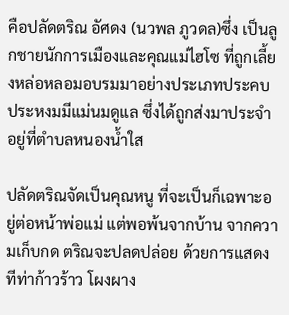คือปลัดตริณ อัศดง (นวพล ภูวดล)ซึ่ง เป็นลูกชายนักการเมืองและคุณแม่ไฮโซ ที่ถูกเลี้ยงหล่อหลอมอบรมมาอย่างประเภทประคบประหงมมีแม่นมดูแล ซึ่งได้ถูกส่งมาประจำอยู่ที่ตำบลหนองน้ำใส

ปลัดตริณจัดเป็นคุณหนู ที่จะเป็นก็เฉพาะอยู่ต่อหน้าพ่อแม่ แต่พอพ้นจากบ้าน จากความเก็บกด ตริณจะปลดปล่อย ด้วยการแสดงทีท่าก้าวร้าว โผงผาง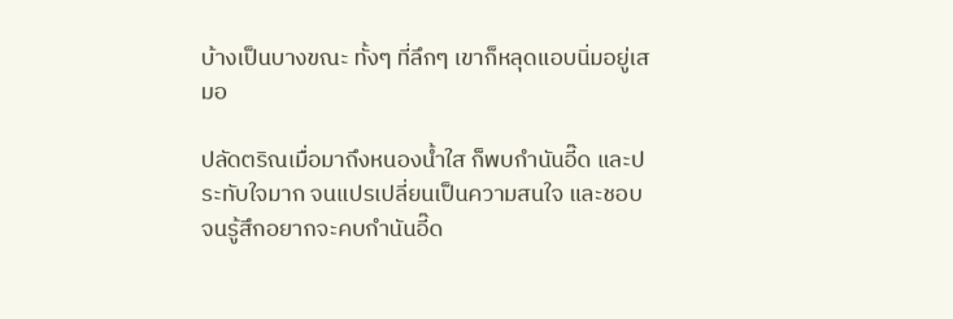บ้างเป็นบางขณะ ทั้งๆ ที่ลึกๆ เขาก็หลุดแอบนิ่มอยู่เสมอ

ปลัดตริณเมื่อมาถึงหนองน้ำใส ก็พบกำนันอี๊ด และประทับใจมาก จนแปรเปลี่ยนเป็นความสนใจ และชอบ จนรู้สึกอยากจะคบกำนันอี๊ด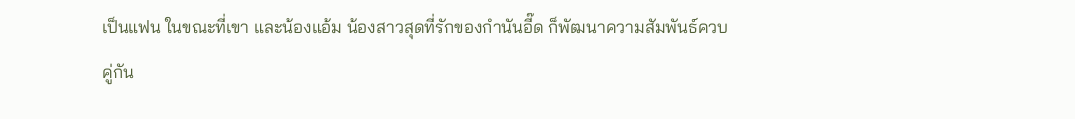เป็นแฟน ในขณะที่เขา และน้องแอ้ม น้องสาวสุดที่รักของกำนันอี๊ด ก็พัฒนาความสัมพันธ์ควบคู่กัน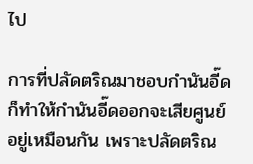ไป

การที่ปลัดตริณมาชอบกำนันอี๊ดก็ทำให้กำนันอี๊ดออกจะเสียศูนย์อยู่เหมือนกัน เพราะปลัดตริณ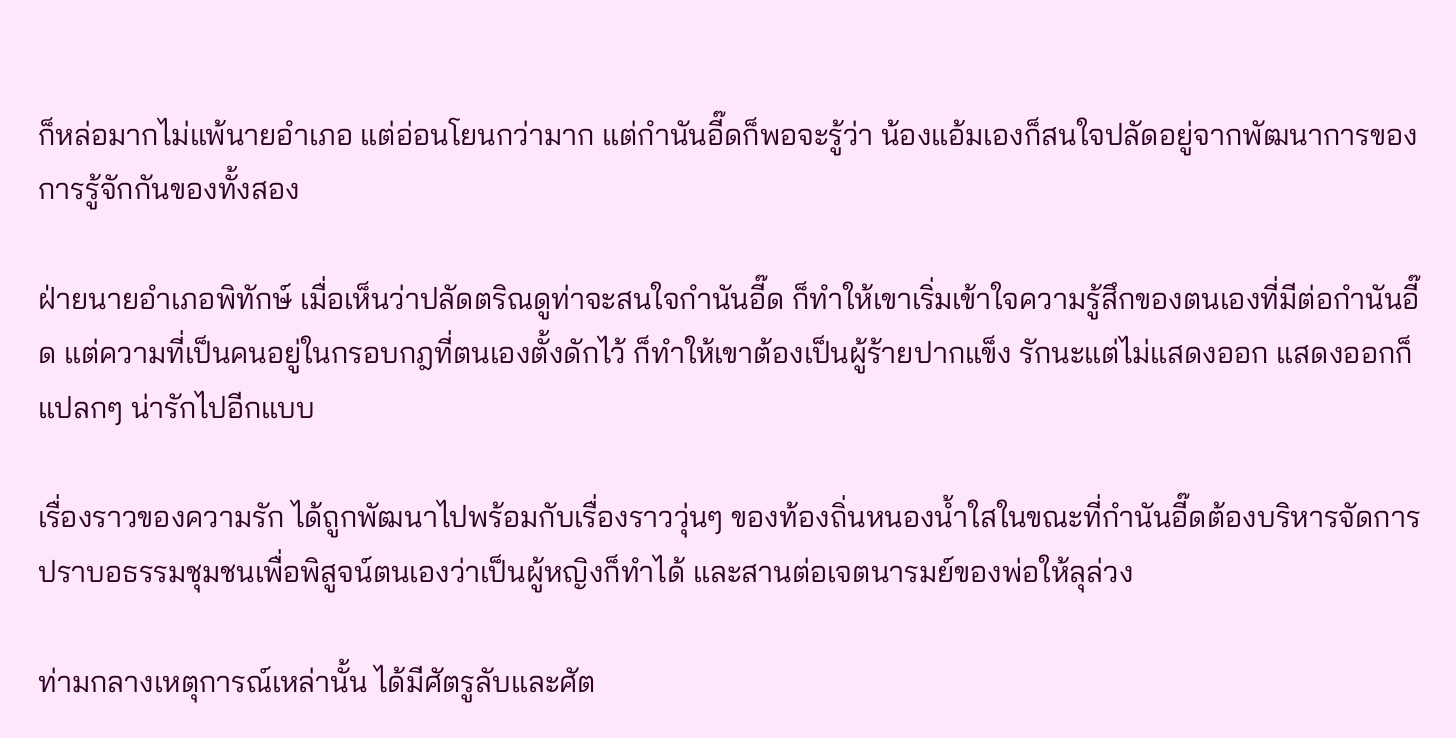ก็หล่อมากไม่แพ้นายอำเภอ แต่อ่อนโยนกว่ามาก แต่กำนันอี๊ดก็พอจะรู้ว่า น้องแอ้มเองก็สนใจปลัดอยู่จากพัฒนาการของการรู้จักกันของทั้งสอง

ฝ่ายนายอำเภอพิทักษ์ เมื่อเห็นว่าปลัดตริณดูท่าจะสนใจกำนันอี๊ด ก็ทำให้เขาเริ่มเข้าใจความรู้สึกของตนเองที่มีต่อกำนันอี๊ด แต่ความที่เป็นคนอยู่ในกรอบกฎที่ตนเองตั้งดักไว้ ก็ทำให้เขาต้องเป็นผู้ร้ายปากแข็ง รักนะแต่ไม่แสดงออก แสดงออกก็แปลกๆ น่ารักไปอีกแบบ

เรื่องราวของความรัก ได้ถูกพัฒนาไปพร้อมกับเรื่องราววุ่นๆ ของท้องถิ่นหนองน้ำใสในขณะที่กำนันอี๊ดต้องบริหารจัดการ ปราบอธรรมชุมชนเพื่อพิสูจน์ตนเองว่าเป็นผู้หญิงก็ทำได้ และสานต่อเจตนารมย์ของพ่อให้ลุล่วง

ท่ามกลางเหตุการณ์เหล่านั้น ได้มีศัตรูลับและศัต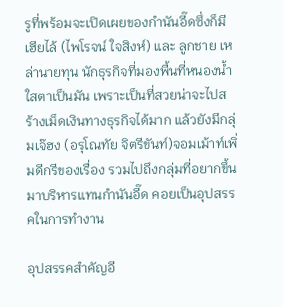รูที่พร้อมจะเปิดเผยของกำนันอี๊ดซึ่งก็มีเฮียไล้ (ไพโรจน์ ใจสิงห์) และ ลูกชาย เหล่านายทุน นักธุรกิจที่มองพื้นที่หนองน้ำใสตาเป็นมัน เพราะเป็นที่สวยน่าจะไปสร้างเม็ดเงินทางธุรกิจได้มาก แล้วยังมีกลุ่มเจ๊ฮง (อรุโณทัย จิตรีขันท์)จอมเม้าท์เพิ่มดีกรีของเรื่อง รวมไปถึงกลุ่มที่อยากขึ้นมาบริหารแทนกำนันอี๊ด คอยเป็นอุปสรรคในการทำงาน

อุปสรรคสำคัญอี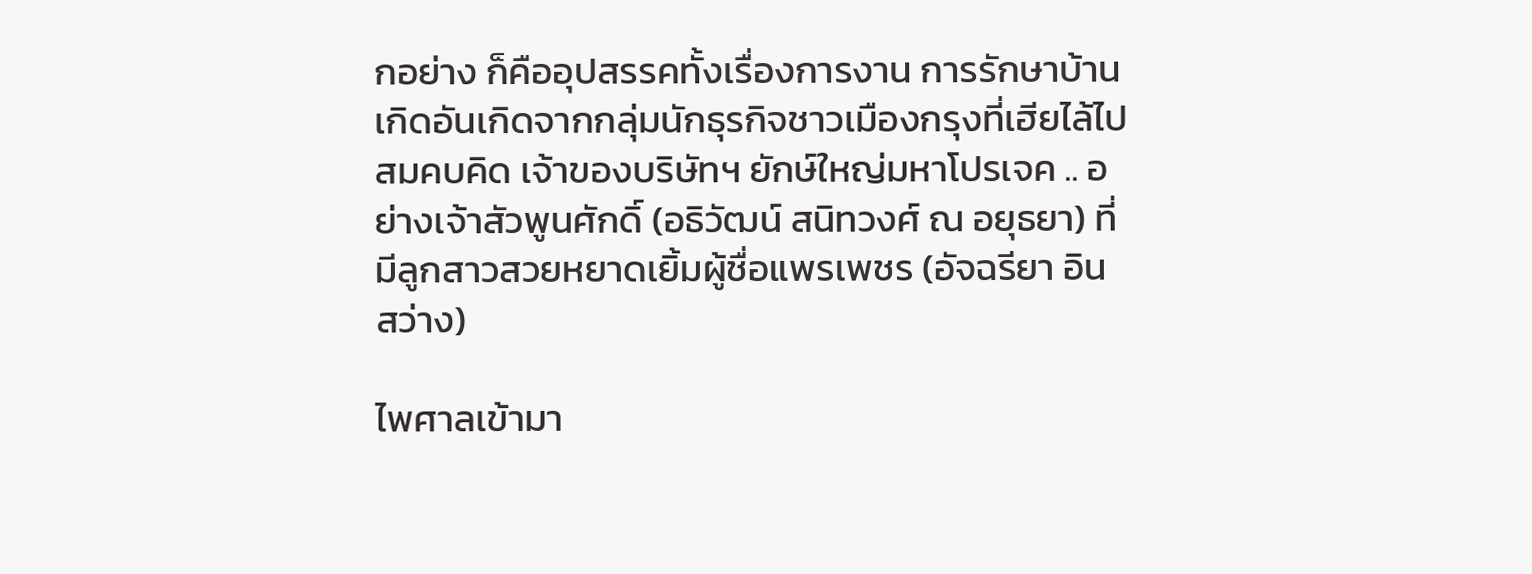กอย่าง ก็คืออุปสรรคทั้งเรื่องการงาน การรักษาบ้านเกิดอันเกิดจากกลุ่มนักธุรกิจชาวเมืองกรุงที่เฮียไล้ไปสมคบคิด เจ้าของบริษัทฯ ยักษ์ใหญ่มหาโปรเจค .. อย่างเจ้าสัวพูนศักดิ์ (อธิวัฒน์ สนิทวงศ์ ณ อยุธยา) ที่มีลูกสาวสวยหยาดเยิ้มผู้ชื่อแพรเพชร (อัจฉรียา อินสว่าง)

ไพศาลเข้ามา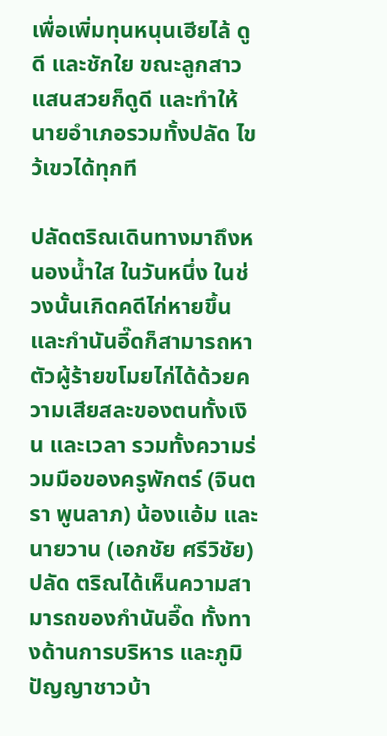เพื่อเพิ่มทุนหนุนเฮียไล้ ดูดี และชักใย ขณะลูกสาวแสนสวยก็ดูดี และทำให้นายอำเภอรวมทั้งปลัด ไขว้เขวได้ทุกที

ปลัดตริณเดินทางมาถึงหนองน้ำใส ในวันหนึ่ง ในช่วงนั้นเกิดคดีไก่หายขึ้น และกำนันอี๊ดก็สามารถหาตัวผู้ร้ายขโมยไก่ได้ด้วยความเสียสละของตนทั้งเงิน และเวลา รวมทั้งความร่วมมือของครูพักตร์ (จินตรา พูนลาภ) น้องแอ้ม และนายวาน (เอกชัย ศรีวิชัย) ปลัด ตริณได้เห็นความสามารถของกำนันอี๊ด ทั้งทางด้านการบริหาร และภูมิปัญญาชาวบ้า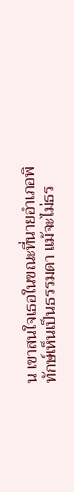น เขาสนใจเธอในขณะที่นายอำเภอพิทักษ์เห็นเป็นธรรมดา แม้จะไม่ธร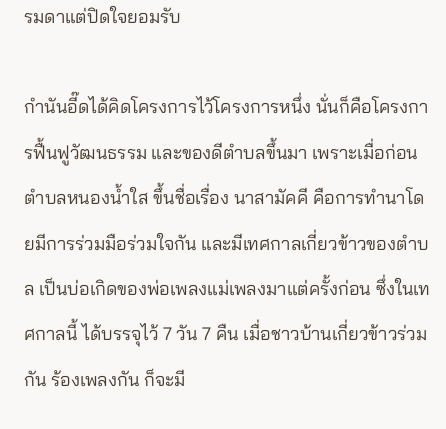รมดาแต่ปิดใจยอมรับ

กำนันอี๊ดได้คิดโครงการไว้โครงการหนึ่ง นั่นก็คือโครงการฟื้นฟูวัฒนธรรม และของดีตำบลขึ้นมา เพราะเมื่อก่อน ตำบลหนองน้ำใส ขึ้นชื่อเรื่อง นาสามัคคี คือการทำนาโดยมีการร่วมมือร่วมใจกัน และมีเทศกาลเกี่ยวข้าวของตำบล เป็นบ่อเกิดของพ่อเพลงแม่เพลงมาแต่ครั้งก่อน ซึ่งในเทศกาลนี้ ได้บรรจุไว้ 7 วัน 7 คืน เมื่อชาวบ้านเกี่ยวข้าวร่วมกัน ร้องเพลงกัน ก็จะมี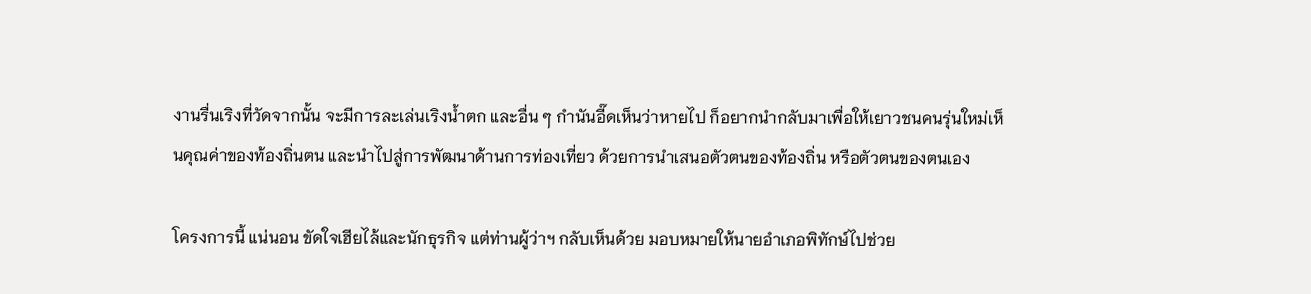งานรื่นเริงที่วัดจากนั้น จะมีการละเล่นเริงน้ำตก และอื่น ๆ กำนันอี๊ดเห็นว่าหายไป ก็อยากนำกลับมาเพื่อให้เยาวชนคนรุ่นใหม่เห็นคุณค่าของท้องถิ่นตน และนำไปสู่การพัฒนาด้านการท่องเที่ยว ด้วยการนำเสนอตัวตนของท้องถิ่น หรือตัวตนของตนเอง

โครงการนี้ แน่นอน ขัดใจเฮียไล้และนักธุรกิจ แต่ท่านผู้ว่าฯ กลับเห็นด้วย มอบหมายให้นายอำเภอพิทักษ์ไปช่วย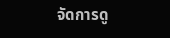จัดการดู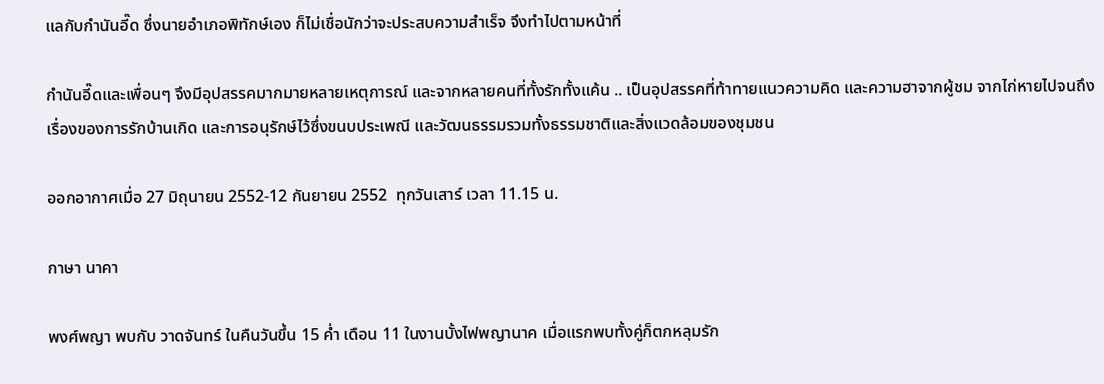แลกับกำนันอี๊ด ซึ่งนายอำเภอพิทักษ์เอง ก็ไม่เชื่อนักว่าจะประสบความสำเร็จ จึงทำไปตามหน้าที่

กำนันอี๊ดและเพื่อนๆ จึงมีอุปสรรคมากมายหลายเหตุการณ์ และจากหลายคนที่ทั้งรักทั้งแค้น .. เป็นอุปสรรคที่ท้าทายแนวความคิด และความฮาจากผู้ชม จากไก่หายไปจนถึงเรื่องของการรักบ้านเกิด และการอนุรักษ์ไว้ซึ่งขนบประเพณี และวัฒนธรรมรวมทั้งธรรมชาติและสิ่งแวดล้อมของชุมชน

ออกอากาศเมื่อ 27 มิถุนายน 2552-12 กันยายน 2552  ทุกวันเสาร์ เวลา 11.15 น.

กาษา นาคา

พงศ์พญา พบกับ วาดจันทร์ ในคืนวันขึ้น 15 ค่ำ เดือน 11 ในงานบั้งไฟพญานาค เมื่อแรกพบทั้งคู่ก็ตกหลุมรัก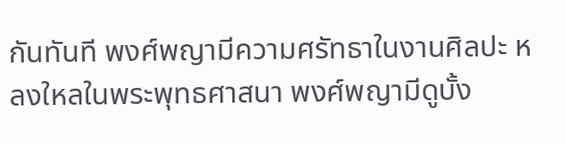กันทันที พงศ์พญามีความศรัทธาในงานศิลปะ หลงใหลในพระพุทธศาสนา พงศ์พญามีดูบั้ง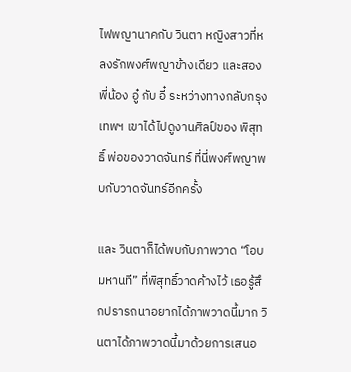ไฟพญานาคกับ วินตา หญิงสาวที่หลงรักพงศ์พญาข้างเดียว และสองพี่น้อง อู๋ กับ อี๋ ระหว่างทางกลับกรุงเทพฯ เขาได้ไปดูงานศิลป์ของ พิสุทธิ์ พ่อของวาดจันทร์ ที่นี่พงศ์พญาพบกับวาดจันทร์อีกครั้ง

และ วินตาก็ได้พบกับภาพวาด “โอบมหานที” ที่พิสุทธิ์วาดค้างไว้ เธอรู้สึกปรารถนาอยากได้ภาพวาดนี้มาก วินตาได้ภาพวาดนี้มาด้วยการเสนอ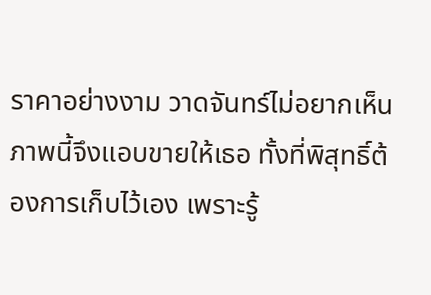ราคาอย่างงาม วาดจันทร์ไม่อยากเห็นภาพนี้จึงแอบขายให้เธอ ทั้งที่พิสุทธิ์ต้องการเก็บไว้เอง เพราะรู้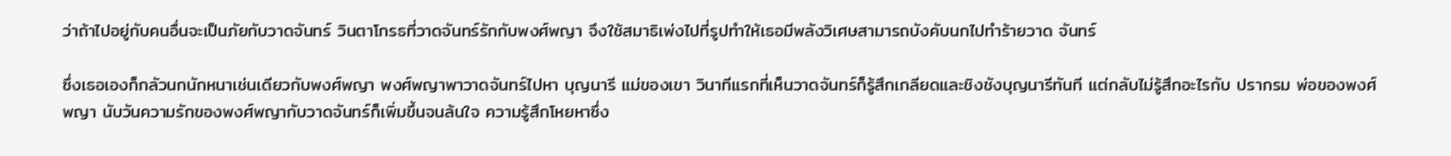ว่าถ้าไปอยู่กับคนอื่นจะเป็นภัยกับวาดจันทร์ วินตาโกรธที่วาดจันทร์รักกับพงศ์พญา จึงใช้สมาธิเพ่งไปที่รูปทำให้เธอมีพลังวิเศษสามารถบังคับนกไปทำร้ายวาด จันทร์

ซึ่งเธอเองก็กลัวนกนักหนาเช่นเดียวกับพงศ์พญา พงศ์พญาพาวาดจันทร์ไปหา บุญนารี แม่ของเขา วินาทีแรกที่เห็นวาดจันทร์ก็รู้สึกเกลียดและชิงชังบุญนารีทันที แต่กลับไม่รู้สึกอะไรกับ ปรากรม พ่อของพงศ์พญา นับวันความรักของพงศ์พญากับวาดจันทร์ก็เพิ่มขึ้นจนล้นใจ ความรู้สึกโหยหาซึ่ง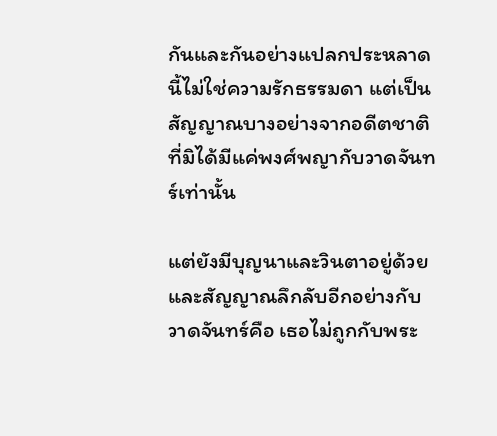กันและกันอย่างแปลกประหลาดนี้ไม่ใช่ความรักธรรมดา แต่เป็นสัญญาณบางอย่างจากอดีตชาติ ที่มิได้มีแค่พงศ์พญากับวาดจันทร์เท่านั้น

แต่ยังมีบุญนาและวินตาอยู่ด้วย และสัญญาณลึกลับอีกอย่างกับวาดจันทร์คือ เธอไม่ถูกกับพระ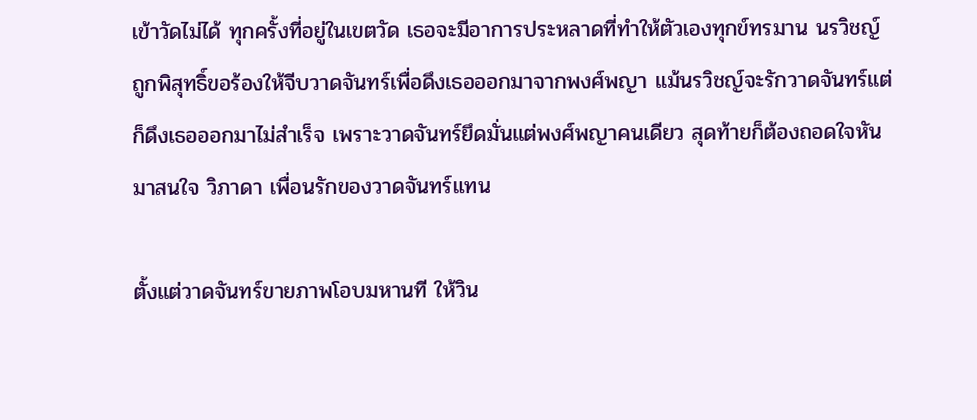เข้าวัดไม่ได้ ทุกครั้งที่อยู่ในเขตวัด เธอจะมีอาการประหลาดที่ทำให้ตัวเองทุกข์ทรมาน นรวิชญ์ ถูกพิสุทธิ์ขอร้องให้จีบวาดจันทร์เพื่อดึงเธอออกมาจากพงศ์พญา แม้นรวิชญ์จะรักวาดจันทร์แต่ก็ดึงเธอออกมาไม่สำเร็จ เพราะวาดจันทร์ยึดมั่นแต่พงศ์พญาคนเดียว สุดท้ายก็ต้องถอดใจหันมาสนใจ วิภาดา เพื่อนรักของวาดจันทร์แทน

ตั้งแต่วาดจันทร์ขายภาพโอบมหานที ให้วิน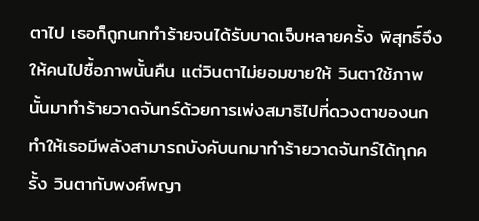ตาไป เธอก็ถูกนกทำร้ายจนได้รับบาดเจ็บหลายครั้ง พิสุทธิ์จึงให้คนไปซื้อภาพนั้นคืน แต่วินตาไม่ยอมขายให้ วินตาใช้ภาพนั้นมาทำร้ายวาดจันทร์ด้วยการเพ่งสมาธิไปที่ดวงตาของนก ทำให้เธอมีพลังสามารถบังคับนกมาทำร้ายวาดจันทร์ได้ทุกครั้ง วินตากับพงศ์พญา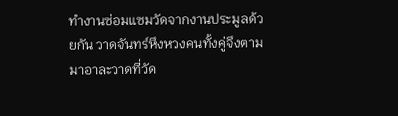ทำงานซ่อมแซมวัดจากงานประมูลด้วยกัน วาดจันทร์หึงหวงคนทั้งคู่จึงตามมาอาละวาดที่วัด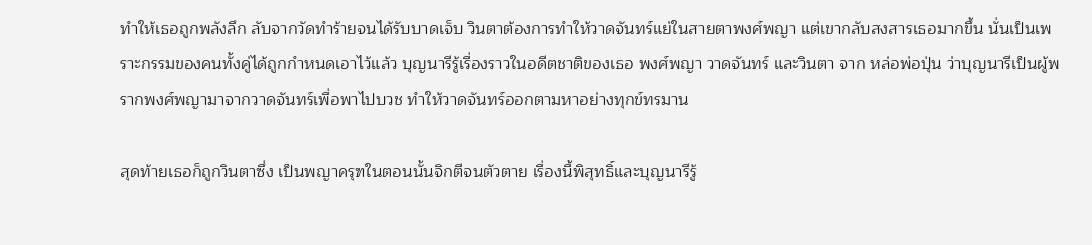ทำให้เธอถูกพลังลึก ลับจากวัดทำร้ายจนได้รับบาดเจ็บ วินตาต้องการทำให้วาดจันทร์แย่ในสายตาพงศ์พญา แต่เขากลับสงสารเธอมากขึ้น นั่นเป็นเพราะกรรมของคนทั้งคู่ได้ถูกกำหนดเอาไว้แล้ว บุญนารีรู้เรื่องราวในอดีตชาติของเธอ พงศ์พญา วาดจันทร์ และวินตา จาก หล่อพ่อปุ่น ว่าบุญนารีเป็นผู้พรากพงศ์พญามาจากวาดจันทร์เพื่อพาไปบวช ทำให้วาดจันทร์ออกตามหาอย่างทุกข์ทรมาน

สุดท้ายเธอก็ถูกวินตาซึ่ง เป็นพญาครุฑในตอนนั้นจิกตีจนตัวตาย เรื่องนี้พิสุทธิ์และบุญนารีรู้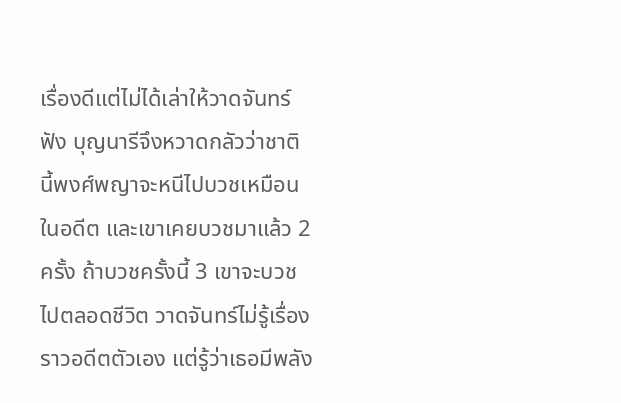เรื่องดีแต่ไม่ได้เล่าให้วาดจันทร์ฟัง บุญนารีจึงหวาดกลัวว่าชาตินี้พงศ์พญาจะหนีไปบวชเหมือนในอดีต และเขาเคยบวชมาแล้ว 2 ครั้ง ถ้าบวชครั้งนี้ 3 เขาจะบวชไปตลอดชีวิต วาดจันทร์ไม่รู้เรื่องราวอดีตตัวเอง แต่รู้ว่าเธอมีพลัง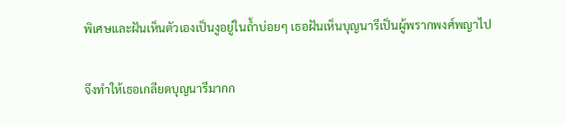พิเศษและฝันเห็นตัวเองเป็นงูอยู่ในถ้ำบ่อยๆ เธอฝันเห็นบุญนารีเป็นผู้พรากพงศ์พญาไป

จึงทำให้เธอเกลียดบุญนารีมากก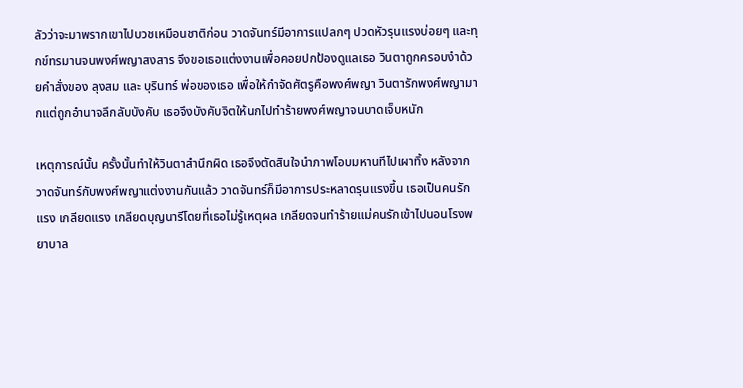ลัวว่าจะมาพรากเขาไปบวชเหมือนชาติก่อน วาดจันทร์มีอาการแปลกๆ ปวดหัวรุนแรงบ่อยๆ และทุกข์ทรมานจนพงศ์พญาสงสาร จึงขอเธอแต่งงานเพื่อคอยปกป้องดูแลเธอ วินตาถูกครอบงำด้วยคำสั่งของ ลุงสม และ บุรินทร์ พ่อของเธอ เพื่อให้กำจัดศัตรูคือพงศ์พญา วินตารักพงศ์พญามากแต่ถูกอำนาจลึกลับบังคับ เธอจึงบังคับจิตให้นกไปทำร้ายพงศ์พญาจนบาดเจ็บหนัก

เหตุการณ์นั้น ครั้งนั้นทำให้วินตาสำนึกผิด เธอจึงตัดสินใจนำภาพโอบมหานทีไปเผาทิ้ง หลังจากวาดจันทร์กับพงศ์พญาแต่งงานกันแล้ว วาดจันทร์ก็มีอาการประหลาดรุนแรงขึ้น เธอเป็นคนรักแรง เกลียดแรง เกลียดบุญนารีโดยที่เธอไม่รู้เหตุผล เกลียดจนทำร้ายแม่คนรักเข้าไปนอนโรงพยาบาล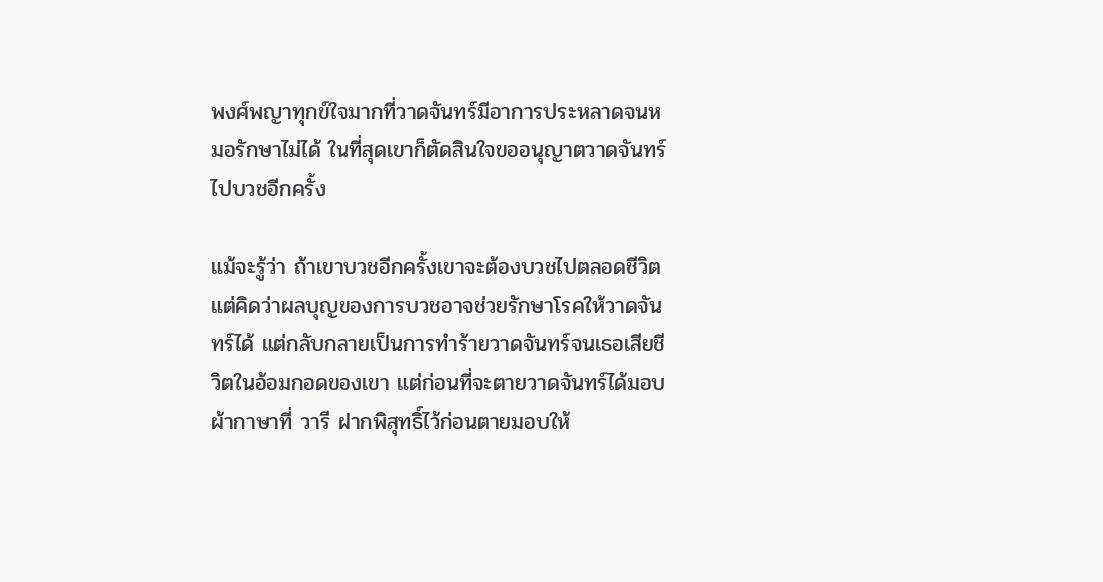พงศ์พญาทุกข์ใจมากที่วาดจันทร์มีอาการประหลาดจนหมอรักษาไม่ได้ ในที่สุดเขาก็ตัดสินใจขออนุญาตวาดจันทร์ไปบวชอีกครั้ง

แม้จะรู้ว่า ถ้าเขาบวชอีกครั้งเขาจะต้องบวชไปตลอดชีวิต แต่คิดว่าผลบุญของการบวชอาจช่วยรักษาโรคให้วาดจันทร์ได้ แต่กลับกลายเป็นการทำร้ายวาดจันทร์จนเธอเสียชีวิตในอ้อมกอดของเขา แต่ก่อนที่จะตายวาดจันทร์ได้มอบผ้ากาษาที่ วารี ฝากพิสุทธิ์ไว้ก่อนตายมอบให้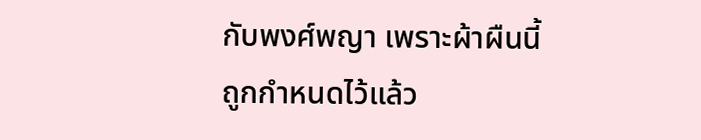กับพงศ์พญา เพราะผ้าผืนนี้ถูกกำหนดไว้แล้ว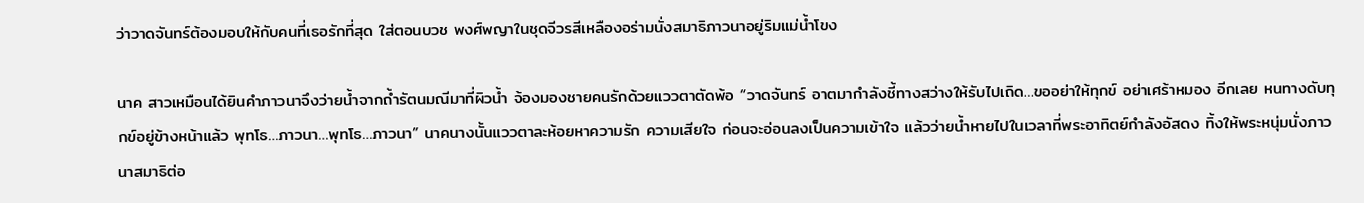ว่าวาดจันทร์ต้องมอบให้กับคนที่เธอรักที่สุด ใส่ตอนบวช พงศ์พญาในชุดจีวรสีเหลืองอร่ามนั่งสมาธิภาวนาอยู่ริมแม่น้ำโขง

นาค สาวเหมือนได้ยินคำภาวนาจึงว่ายน้ำจากถ้ำรัตนมณีมาที่ผิวน้ำ จ้องมองชายคนรักด้วยแววตาตัดพ้อ “วาดจันทร์ อาตมากำลังชี้ทางสว่างให้รับไปเถิด…ขออย่าให้ทุกข์ อย่าเศร้าหมอง อีกเลย หนทางดับทุกข์อยู่ข้างหน้าแล้ว พุทโธ…ภาวนา…พุทโธ…ภาวนา” นาคนางนั้นแววตาละห้อยหาความรัก ความเสียใจ ก่อนจะอ่อนลงเป็นความเข้าใจ แล้วว่ายน้ำหายไปในเวลาที่พระอาทิตย์กำลังอัสดง ทิ้งให้พระหนุ่มนั่งภาวนาสมาธิต่อ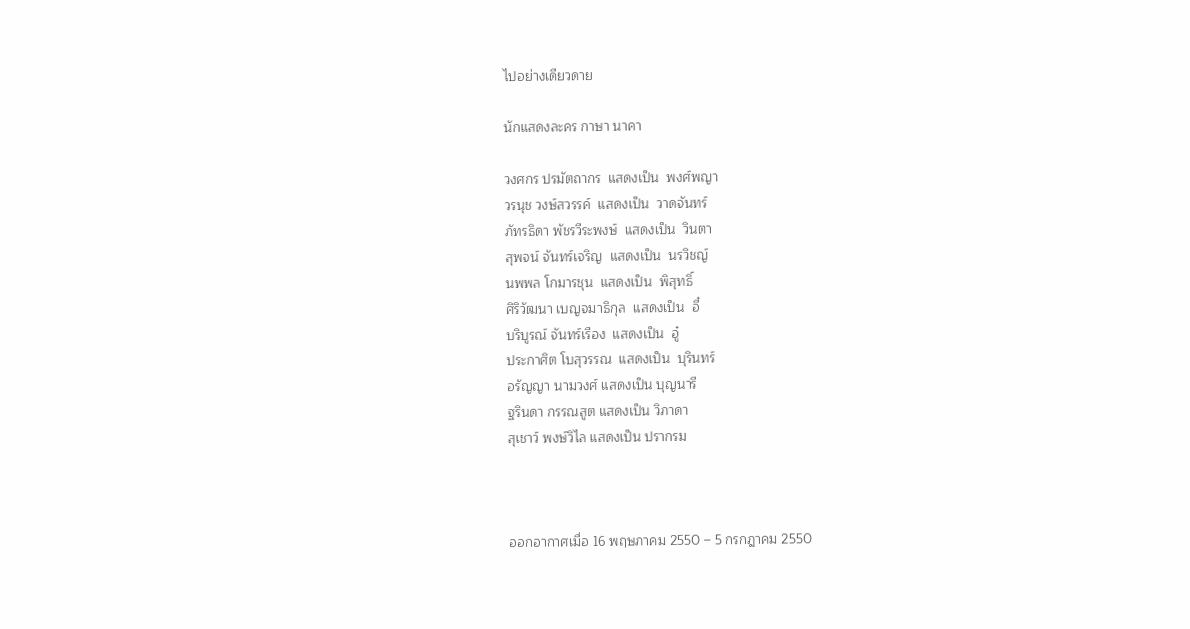ไปอย่างเดียวดาย

นักแสดงละคร กาษา นาคา

วงศกร ปรมัตถากร  แสดงเป็น  พงศ์พญา
วรนุช วงษ์สวรรค์  แสดงเป็น  วาดจันทร์
ภัทรธิดา พัชรวีระพงษ์  แสดงเป็น  วินตา
สุพจน์ จันทร์เจริญ  แสดงเป็น  นรวิชญ์
นพพล โกมารชุน  แสดงเป็น  พิสุทธิ์
ศิริวัฒนา เบญจมาธิกุล  แสดงเป็น  อี๋
บริบูรณ์ จันทร์เรือง  แสดงเป็น  อู๋
ประกาศิต โบสุวรรณ  แสดงเป็น  บุรินทร์
อรัญญา นามวงศ์ แสดงเป็น บุญนารี
ฐรินดา กรรณสูต แสดงเป็น วิภาดา
สุเชาว์ พงษ์วิไล แสดงเป็น ปรากรม



ออกอากาศเมื่อ 16 พฤษภาคม 2550 – 5 กรกฎาคม 2550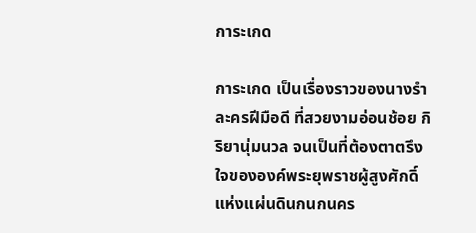การะเกด

การะเกด เป็นเรื่องราวของนางรำละครฝีมือดี ที่สวยงามอ่อนช้อย กิริยานุ่มนวล จนเป็นที่ต้องตาตรึงใจขององค์พระยุพราชผู้สูงศักดิ์แห่งแผ่นดินกนกนคร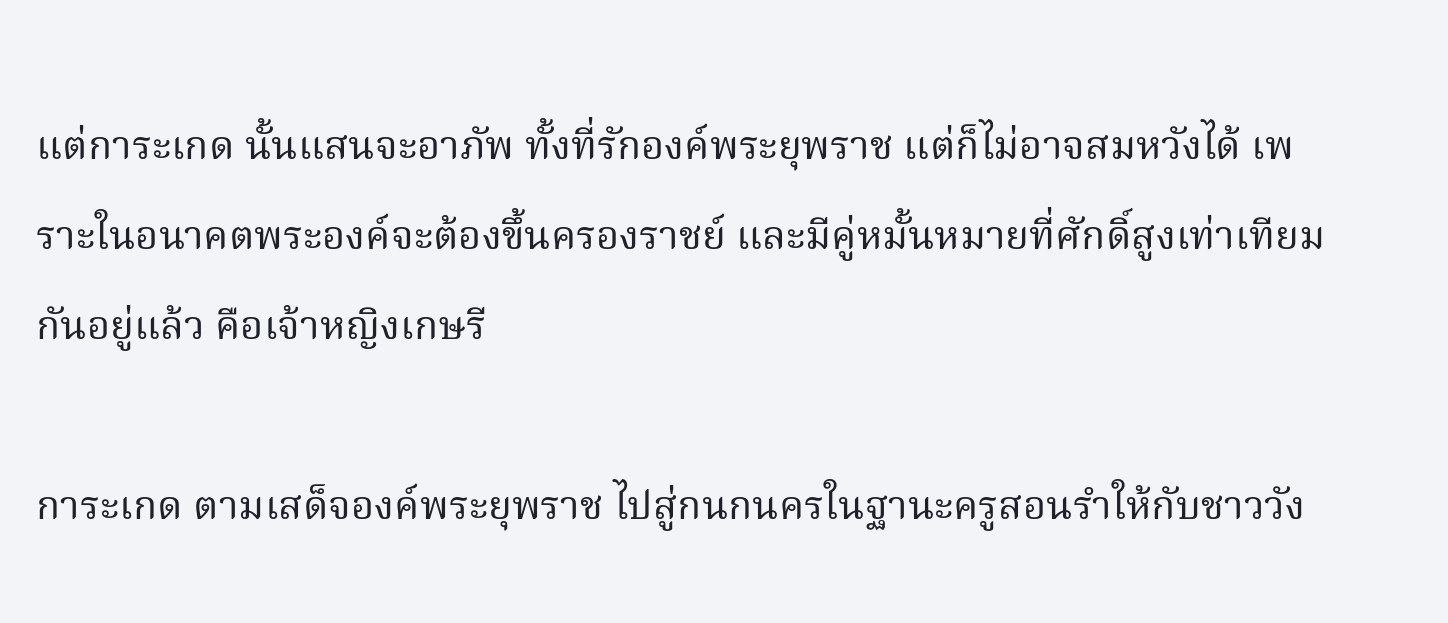แต่การะเกด นั้นแสนจะอาภัพ ทั้งที่รักองค์พระยุพราช แต่ก็ไม่อาจสมหวังได้ เพราะในอนาคตพระองค์จะต้องขึ้นครองราชย์ และมีคู่หมั้นหมายที่ศักดิ์สูงเท่าเทียมกันอยู่แล้ว คือเจ้าหญิงเกษรี

การะเกด ตามเสด็จองค์พระยุพราช ไปสู่กนกนครในฐานะครูสอนรำให้กับชาววัง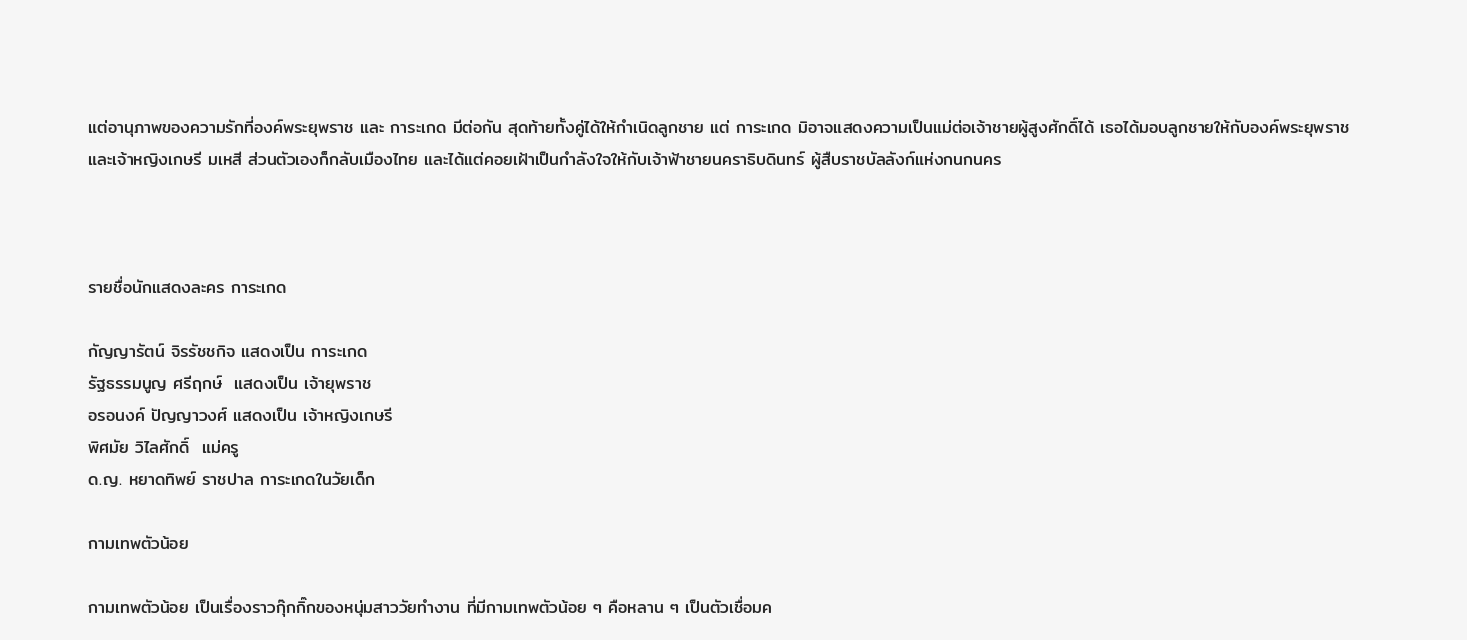แต่อานุภาพของความรักที่องค์พระยุพราช และ การะเกด มีต่อกัน สุดท้ายทั้งคู่ได้ให้กำเนิดลูกชาย แต่ การะเกด มิอาจแสดงความเป็นแม่ต่อเจ้าชายผู้สูงศักดิ์ได้ เธอได้มอบลูกชายให้กับองค์พระยุพราช และเจ้าหญิงเกษรี มเหสี ส่วนตัวเองก็กลับเมืองไทย และได้แต่คอยเฝ้าเป็นกำลังใจให้กับเจ้าฟ้าชายนคราธิบดินทร์ ผู้สืบราชบัลลังก์แห่งกนกนคร



รายชื่อนักแสดงละคร การะเกด

กัญญารัตน์ จิรรัชชกิจ แสดงเป็น การะเกด
รัฐธรรมนูญ ศรีฤกษ์  แสดงเป็น เจ้ายุพราช
อรอนงค์ ปัญญาวงศ์ แสดงเป็น เจ้าหญิงเกษรี
พิศมัย วิไลศักดิ์  แม่ครู
ด.ญ. หยาดทิพย์ ราชปาล การะเกดในวัยเด็ก

กามเทพตัวน้อย

กามเทพตัวน้อย เป็นเรื่องราวกุ๊กกิ๊กของหนุ่มสาววัยทำงาน ที่มีกามเทพตัวน้อย ๆ คือหลาน ๆ เป็นตัวเชื่อมค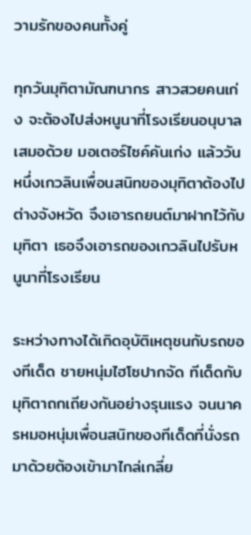วามรักของคนทั้งคู่

ทุกวันมุทิตามัณฑนากร สาวสวยคนเก่ง จะต้องไปส่งหนูนาที่โรงเรียนอนุบาลเสมอด้วย มอเตอร์ไซค์คันเก่ง แล้ววันหนึ่งเกวลินเพื่อนสนิทของมุทิตาต้องไปต่างจังหวัด จึงเอารถยนต์มาฝากไว้กับมุทิตา เธอจึงเอารถของเกวลินไปรับหนูนาที่โรงเรียน

ระหว่างทางได้เกิดอุบัติเหตุชนกับรถของทีเด็ด ชายหนุ่มไฮโซปากจัด ทีเด็ดกับมุทิตาถกเถียงกันอย่างรุนแรง จนนาครหมอหนุ่มเพื่อนสนิทของทีเด็ดที่นั่งรถมาด้วยต้องเข้ามาไกล่เกลี่ย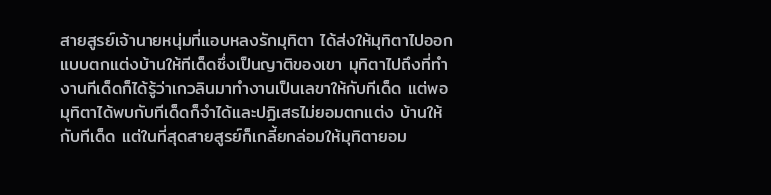สายสูรย์เจ้านายหนุ่มที่แอบหลงรักมุทิตา ได้ส่งให้มุทิตาไปออกแบบตกแต่งบ้านให้ทีเด็ดซึ่งเป็นญาติของเขา มุทิตาไปถึงที่ทำงานทีเด็ดก็ได้รู้ว่าเกวลินมาทำงานเป็นเลขาให้กับทีเด็ด แต่พอมุทิตาได้พบกับทีเด็ดก็จำได้และปฏิเสธไม่ยอมตกแต่ง บ้านให้กับทีเด็ด แต่ในที่สุดสายสูรย์ก็เกลี้ยกล่อมให้มุทิตายอม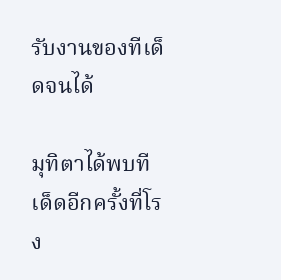รับงานของทีเด็ดจนได้

มุทิตาได้พบทีเด็ดอีกครั้งที่โรง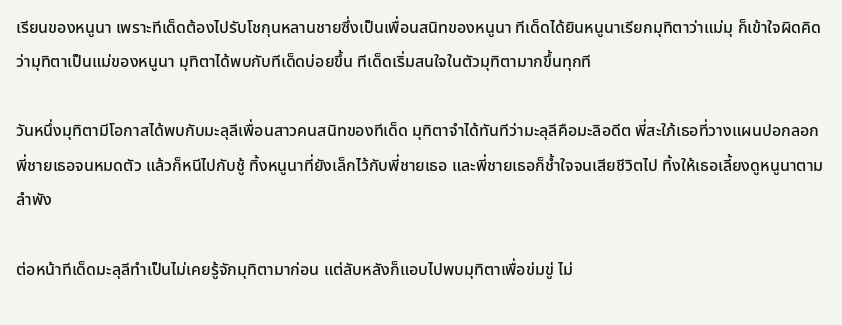เรียนของหนูนา เพราะทีเด็ดต้องไปรับโชกุนหลานชายซึ่งเป็นเพื่อนสนิทของหนูนา ทีเด็ดได้ยินหนูนาเรียกมุทิตาว่าแม่มุ ก็เข้าใจผิดคิดว่ามุทิตาเป็นแม่ของหนูนา มุทิตาได้พบกับทีเด็ดบ่อยขึ้น ทีเด็ดเริ่มสนใจในตัวมุทิตามากขึ้นทุกที

วันหนึ่งมุทิตามีโอกาสได้พบกับมะลุลีเพื่อนสาวคนสนิทของทีเด็ด มุทิตาจำได้ทันทีว่ามะลุลีคือมะลิอดีต พี่สะใภ้เธอที่วางแผนปอกลอกพี่ชายเธอจนหมดตัว แล้วก็หนีไปกับชู้ ทิ้งหนูนาที่ยังเล็กไว้กับพี่ชายเธอ และพี่ชายเธอก็ช้ำใจจนเสียชีวิตไป ทิ้งให้เธอเลี้ยงดูหนูนาตามลำพัง

ต่อหน้าทีเด็ดมะลุลีทำเป็นไม่เคยรู้จักมุทิตามาก่อน แต่ลับหลังก็แอบไปพบมุทิตาเพื่อข่มขู่ ไม่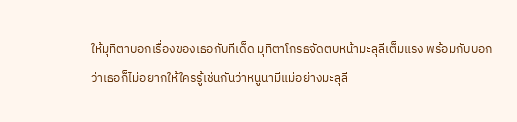ให้มุทิตาบอกเรื่องของเธอกับทีเด็ด มุทิตาโกรธจัดตบหน้ามะลุลีเต็มแรง พร้อมกับบอกว่าเธอก็ไม่อยากให้ใครรู้เช่นกันว่าหนูนามีแม่อย่างมะลุลี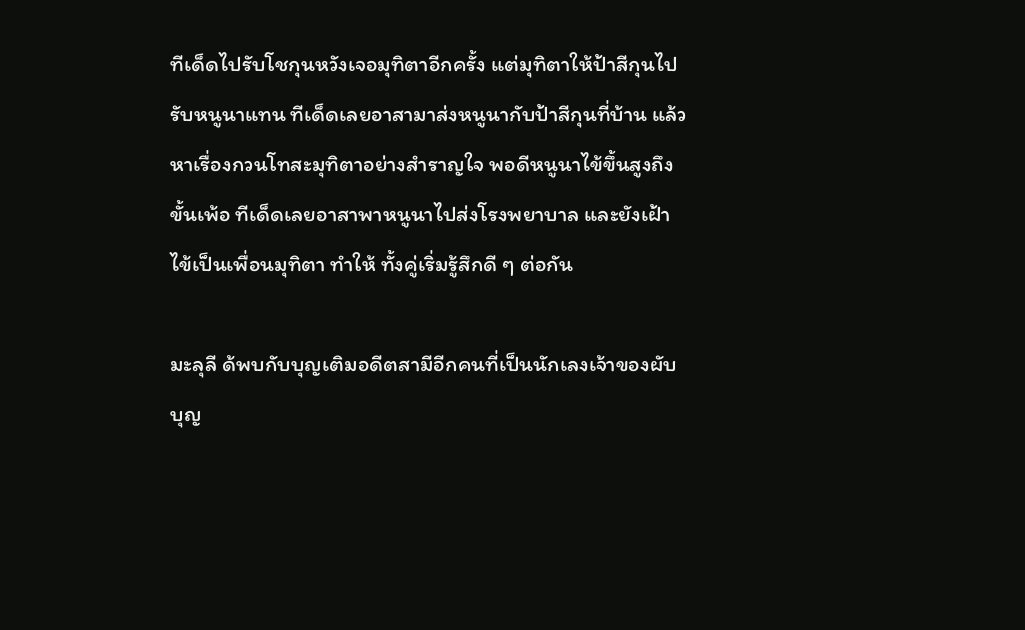ทีเด็ดไปรับโชกุนหวังเจอมุทิตาอีกครั้ง แต่มุทิตาให้ป้าสีกุนไปรับหนูนาแทน ทีเด็ดเลยอาสามาส่งหนูนากับป้าสีกุนที่บ้าน แล้วหาเรื่องกวนโทสะมุทิตาอย่างสำราญใจ พอดีหนูนาไข้ขึ้นสูงถึงขั้นเพ้อ ทีเด็ดเลยอาสาพาหนูนาไปส่งโรงพยาบาล และยังเฝ้าไข้เป็นเพื่อนมุทิตา ทำให้ ทั้งคู่เริ่มรู้สึกดี ๆ ต่อกัน

มะลุลี ด้พบกับบุญเติมอดีตสามีอีกคนที่เป็นนักเลงเจ้าของผับ บุญ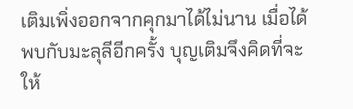เติมเพิ่งออกจากคุกมาได้ไม่นาน เมื่อได้พบกับมะลุลีอีกครั้ง บุญเติมจึงคิดที่จะให้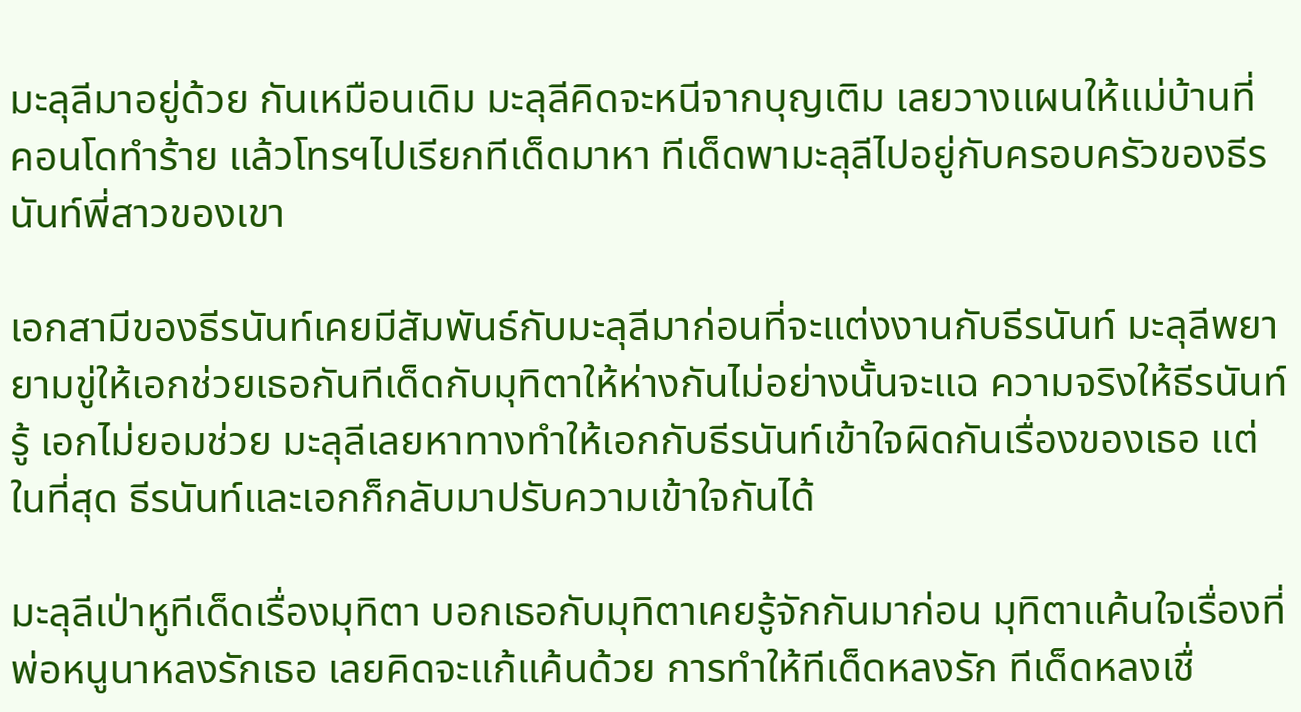มะลุลีมาอยู่ด้วย กันเหมือนเดิม มะลุลีคิดจะหนีจากบุญเติม เลยวางแผนให้แม่บ้านที่ คอนโดทำร้าย แล้วโทรฯไปเรียกทีเด็ดมาหา ทีเด็ดพามะลุลีไปอยู่กับครอบครัวของธีรนันท์พี่สาวของเขา

เอกสามีของธีรนันท์เคยมีสัมพันธ์กับมะลุลีมาก่อนที่จะแต่งงานกับธีรนันท์ มะลุลีพยายามขู่ให้เอกช่วยเธอกันทีเด็ดกับมุทิตาให้ห่างกันไม่อย่างนั้นจะแฉ ความจริงให้ธีรนันท์รู้ เอกไม่ยอมช่วย มะลุลีเลยหาทางทำให้เอกกับธีรนันท์เข้าใจผิดกันเรื่องของเธอ แต่ในที่สุด ธีรนันท์และเอกก็กลับมาปรับความเข้าใจกันได้

มะลุลีเป่าหูทีเด็ดเรื่องมุทิตา บอกเธอกับมุทิตาเคยรู้จักกันมาก่อน มุทิตาแค้นใจเรื่องที่พ่อหนูนาหลงรักเธอ เลยคิดจะแก้แค้นด้วย การทำให้ทีเด็ดหลงรัก ทีเด็ดหลงเชื่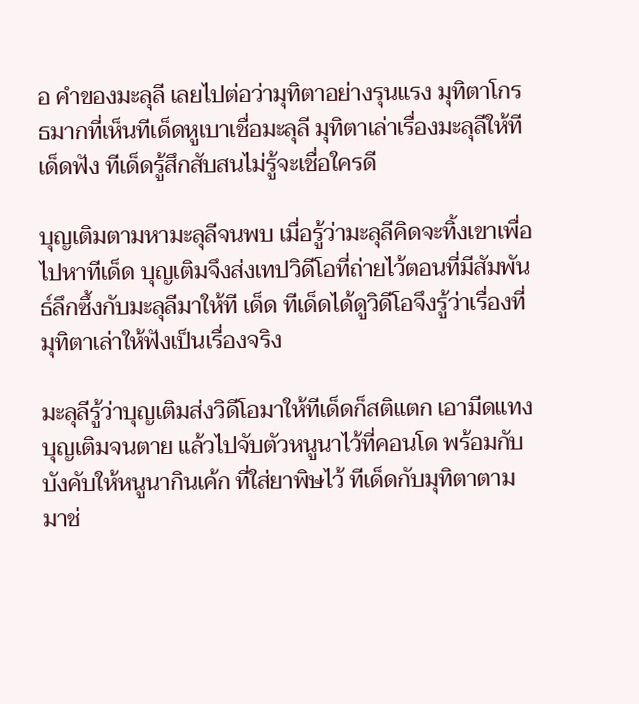อ คำของมะลุลี เลยไปต่อว่ามุทิตาอย่างรุนแรง มุทิตาโกรธมากที่เห็นทีเด็ดหูเบาเชื่อมะลุลี มุทิตาเล่าเรื่องมะลุลีให้ทีเด็ดฟัง ทีเด็ดรู้สึกสับสนไม่รู้จะเชื่อใครดี

บุญเติมตามหามะลุลีจนพบ เมื่อรู้ว่ามะลุลีคิดจะทิ้งเขาเพื่อไปหาทีเด็ด บุญเติมจึงส่งเทปวิดีโอที่ถ่ายไว้ตอนที่มีสัมพันธ์ลึกซึ้งกับมะลุลีมาให้ที เด็ด ทีเด็ดได้ดูวิดีโอจึงรู้ว่าเรื่องที่มุทิตาเล่าให้ฟังเป็นเรื่องจริง

มะลุลีรู้ว่าบุญเติมส่งวิดีโอมาให้ทีเด็ดก็สติแตก เอามีดแทงบุญเติมจนตาย แล้วไปจับตัวหนูนาไว้ที่คอนโด พร้อมกับบังคับให้หนูนากินเค้ก ที่ใส่ยาพิษไว้ ทีเด็ดกับมุทิตาตามมาช่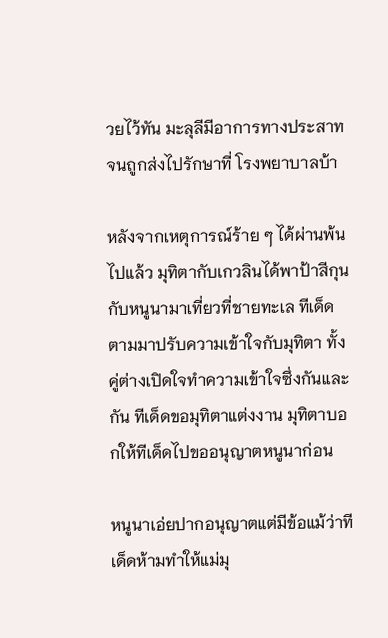วยไว้ทัน มะลุลีมีอาการทางประสาทจนถูกส่งไปรักษาที่ โรงพยาบาลบ้า

หลังจากเหตุการณ์ร้าย ๆ ได้ผ่านพ้นไปแล้ว มุทิตากับเกวลินได้พาป้าสีกุนกับหนูนามาเที่ยวที่ชายทะเล ทีเด็ดตามมาปรับความเข้าใจกับมุทิตา ทั้งคู่ต่างเปิดใจทำความเข้าใจซึ่งกันและกัน ทีเด็ดขอมุทิตาแต่งงาน มุทิตาบอกให้ทีเด็ดไปขออนุญาตหนูนาก่อน

หนูนาเอ่ยปากอนุญาตแต่มีข้อแม้ว่าทีเด็ดห้ามทำให้แม่มุ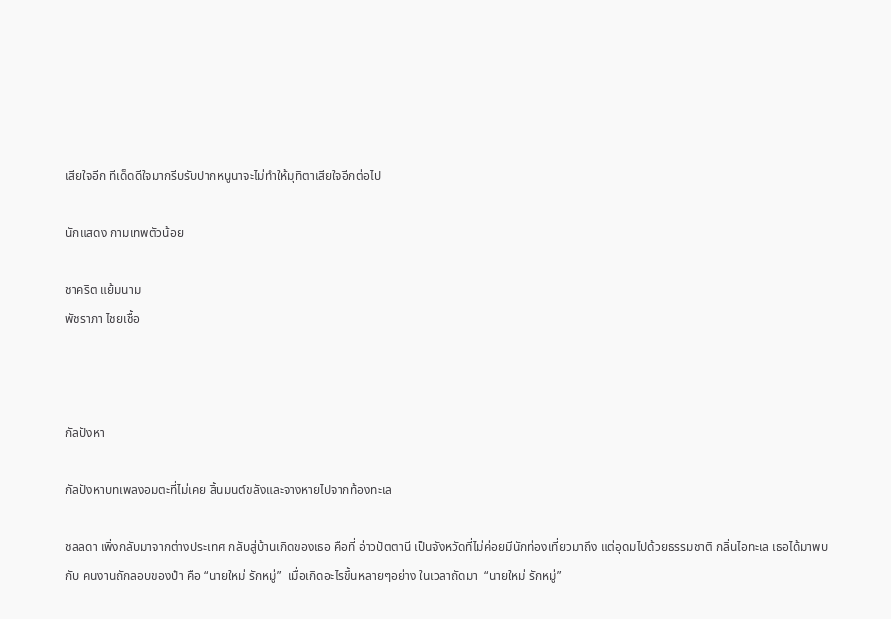เสียใจอีก ทีเด็ดดีใจมากรีบรับปากหนูนาจะไม่ทำให้มุทิตาเสียใจอีกต่อไป

นักแสดง กามเทพตัวน้อย

ชาคริต แย้มนาม
พัชราภา ไชยเชื้อ



กัลปังหา

กัลปังหาบทเพลงอมตะที่ไม่เคย สิ้นมนต์ขลังและจางหายไปจากท้องทะเล

ชลลดา เพิ่งกลับมาจากต่างประเทศ กลับสู่บ้านเกิดของเธอ คือที่ อ่าวปัตตานี เป็นจังหวัดที่ไม่ค่อยมีนักท่องเที่ยวมาถึง แต่อุดมไปด้วยธรรมชาติ กลิ่นไอทะเล เธอได้มาพบกับ คนงานถักลอบของป๋า คือ “นายใหม่ รักหมู่”  เมื่อเกิดอะไรขึ้นหลายๆอย่าง ในเวลาถัดมา  “นายใหม่ รักหมู่”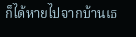ก็ได้หายไปจากบ้านเธ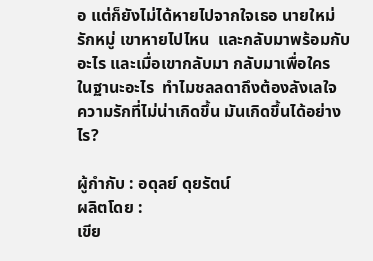อ แต่ก็ยังไม่ได้หายไปจากใจเธอ นายใหม่ รักหมู่ เขาหายไปไหน  และกลับมาพร้อมกับอะไร และเมื่อเขากลับมา กลับมาเพื่อใคร  ในฐานะอะไร  ทำไมชลลดาถึงต้องลังเลใจ  ความรักที่ไม่น่าเกิดขึ้น มันเกิดขึ้นได้อย่างไร?

ผู้กำกับ : อดุลย์ ดุยรัตน์
ผลิตโดย :
เขีย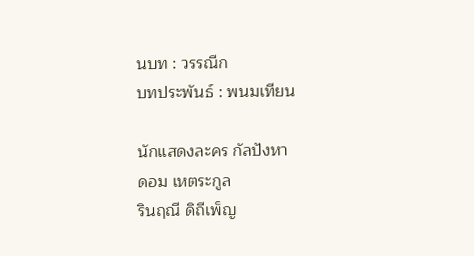นบท : วรรณีก
บทประพันธ์ : พนมเทียน

นักแสดงละคร กัลปังหา
ดอม เหตระกูล
รินฤณี ดิถีเพ็ญ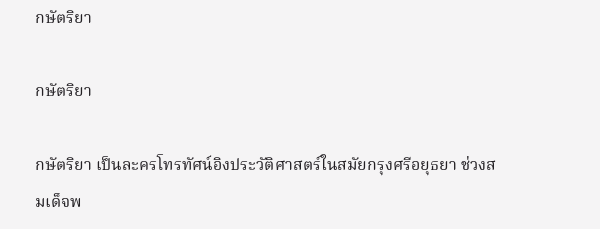กษัตริยา

กษัตริยา

กษัตริยา เป็นละครโทรทัศน์อิงประวัติศาสตร์ในสมัยกรุงศรีอยุธยา ช่วงสมเด็จพ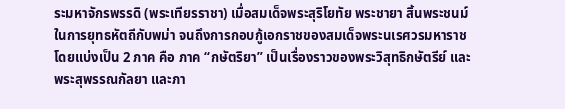ระมหาจักรพรรดิ (พระเทียรราชา) เมื่อสมเด็จพระสุริโยทัย พระชายา สิ้นพระชนม์ในการยุทธหัตถีกับพม่า จนถึงการกอบกู้เอกราชของสมเด็จพระนเรศวรมหาราช โดยแบ่งเป็น 2 ภาค คือ ภาค “กษัตริยา” เป็นเรื่องราวของพระวิสุทธิกษัตรีย์ และพระสุพรรณกัลยา และภา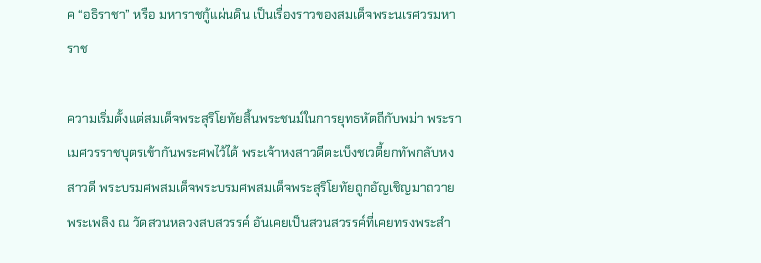ค “อธิราชา” หรือ มหาราชกู้แผ่นดิน เป็นเรื่องราวของสมเด็จพระนเรศวรมหาราช

ความเริ่มตั้งแต่สมเด็จพระสุริโยทัยสิ้นพระชนม์ในการยุทธหัตถีกับพม่า พระราเมศวรราชบุตรเข้ากันพระศพไว้ได้ พระเจ้าหงสาวดีตะเบ็งชเวตี้ยกทัพกลับหงสาวดี พระบรมศพสมเด็จพระบรมศพสมเด็จพระสุริโยทัยถูกอัญเชิญมาถวายพระเพลิง ณ วัดสวนหลวงสบสวรรค์ อันเคยเป็นสวนสวรรค์ที่เคยทรงพระสำ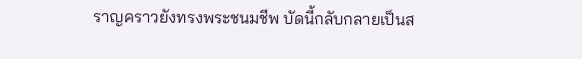ราญคราวยังทรงพระชนมชีพ บัดนี้กลับกลายเป็นส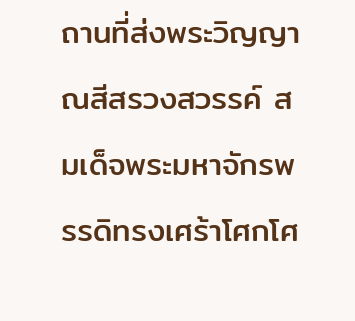ถานที่ส่งพระวิญญาณสีสรวงสวรรค์ สมเด็จพระมหาจักรพรรดิทรงเศร้าโศกโศ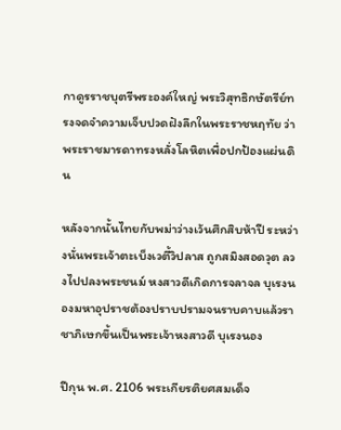กาดูรราชบุตรีพระองค์ใหญ่ พระวิสุทธิกษัตรีย์ทรงจดจำความเจ็บปวดฝังลึกในพระราชหฤทัย ว่าพระราชมารดาทรงหลั่งโลหิตเพื่อปกป้องแผ่นดิน

หลังจากนั้นไทยกับพม่าว่างเว้นศึกสิบห้าปี ระหว่างนั่นพระเจ้าตะเบ็งเวตี้วิปลาส ถูกสมิงสอดวุต ลวงไปปลงพระชนม์ หงสาวดีเกิดการจลาจล บุเรงนองมหาอุปราชต้องปราบปรามจนราบคาบแล้วราชาภิเษกขึ้นเป็นพระเจ้าหงสาวดี บุเรงนอง

ปีกุน พ.ศ. 2106 พระเกียรติยศสมเด็จ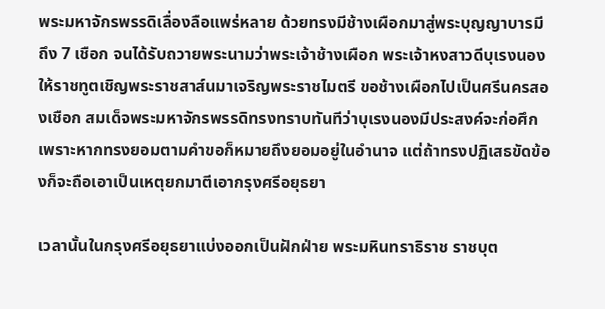พระมหาจักรพรรดิเลื่องลือแพร่หลาย ด้วยทรงมีช้างเผือกมาสู่พระบุญญาบารมีถึง 7 เชือก จนได้รับถวายพระนามว่าพระเจ้าช้างเผือก พระเจ้าหงสาวดีบุเรงนองให้ราชทูตเชิญพระราชสาส์นมาเจริญพระราชไมตรี ขอช้างเผือกไปเป็นศรีนครสองเชือก สมเด็จพระมหาจักรพรรดิทรงทราบทันทีว่าบุเรงนองมีประสงค์จะก่อศึก เพราะหากทรงยอมตามคำขอก็หมายถึงยอมอยู่ในอำนาจ แต่ถ้าทรงปฏิเสธขัดข้องก็จะถือเอาเป็นเหตุยกมาตีเอากรุงศรีอยุธยา

เวลานั้นในกรุงศรีอยุธยาแบ่งออกเป็นฝักฝ่าย พระมหินทราธิราช ราชบุต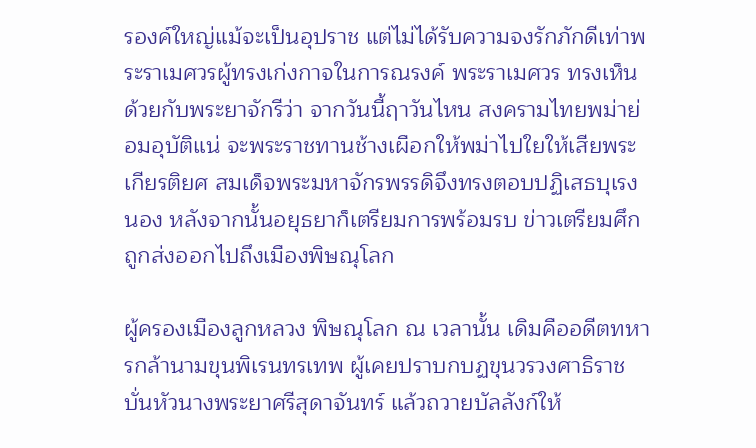รองค์ใหญ่แม้จะเป็นอุปราช แต่ไม่ได้รับความจงรักภักดีเท่าพระราเมศวรผู้ทรงเก่งกาจในการณรงค์ พระราเมศวร ทรงเห็นด้วยกับพระยาจักรีว่า จากวันนี้ฤาวันไหน สงครามไทยพม่าย่อมอุบัติแน่ จะพระราชทานช้างเผือกให้พม่าไปใยให้เสียพระเกียรติยศ สมเด็จพระมหาจักรพรรดิจึงทรงตอบปฏิเสธบุเรงนอง หลังจากนั้นอยุธยาก็เตรียมการพร้อมรบ ข่าวเตรียมศึกถูกส่งออกไปถึงเมืองพิษณุโลก

ผู้ครองเมืองลูกหลวง พิษณุโลก ณ เวลานั้น เดิมคืออดีตทหารกล้านามขุนพิเรนทรเทพ ผู้เคยปราบกบฏขุนวรวงศาธิราช บั่นหัวนางพระยาศรีสุดาจันทร์ แล้วถวายบัลลังก์ให้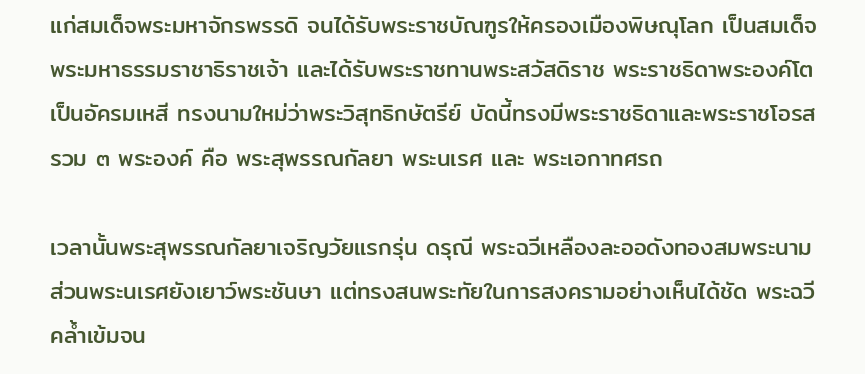แก่สมเด็จพระมหาจักรพรรดิ จนได้รับพระราชบัณฑูรให้ครองเมืองพิษณุโลก เป็นสมเด็จพระมหาธรรมราชาธิราชเจ้า และได้รับพระราชทานพระสวัสดิราช พระราชธิดาพระองค์โตเป็นอัครมเหสี ทรงนามใหม่ว่าพระวิสุทธิกษัตรีย์ บัดนี้ทรงมีพระราชธิดาและพระราชโอรสรวม ๓ พระองค์ คือ พระสุพรรณกัลยา พระนเรศ และ พระเอกาทศรถ

เวลานั้นพระสุพรรณกัลยาเจริญวัยแรกรุ่น ดรุณี พระฉวีเหลืองละออดังทองสมพระนาม ส่วนพระนเรศยังเยาว์พระชันษา แต่ทรงสนพระทัยในการสงครามอย่างเห็นได้ชัด พระฉวีคล้ำเข้มจน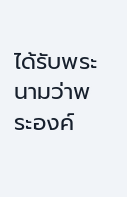ได้รับพระนามว่าพระองค์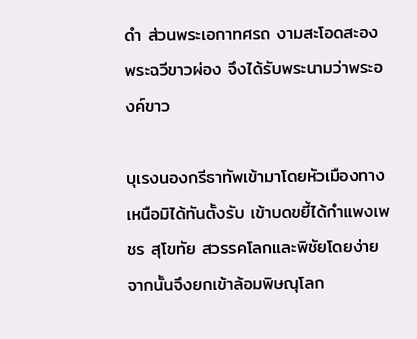ดำ ส่วนพระเอกาทศรถ งามสะโอดสะอง พระฉวีขาวผ่อง จึงได้รับพระนามว่าพระองค์ขาว

บุเรงนองกรีธาทัพเข้ามาโดยหัวเมืองทางเหนือมิได้ทันตั้งรับ เข้าบดขยี้ได้กำแพงเพชร สุโขทัย สวรรคโลกและพิชัยโดยง่าย จากนั้นจึงยกเข้าล้อมพิษณุโลก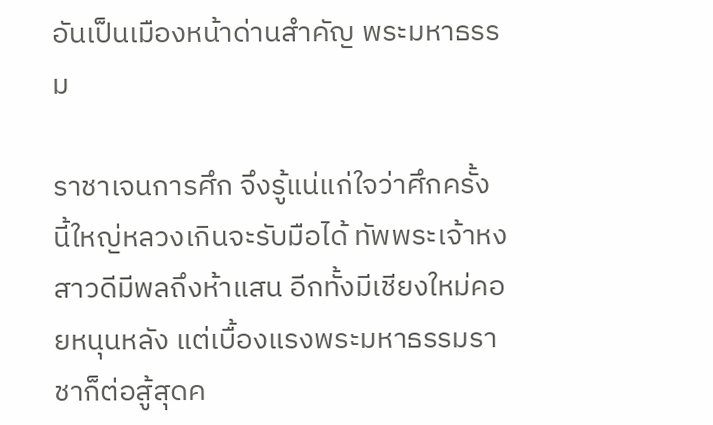อันเป็นเมืองหน้าด่านสำคัญ พระมหาธรรม

ราชาเจนการศึก จึงรู้แน่แก่ใจว่าศึกครั้งนี้ใหญ่หลวงเกินจะรับมือได้ ทัพพระเจ้าหงสาวดีมีพลถึงห้าแสน อีกทั้งมีเชียงใหม่คอยหนุนหลัง แต่เบื้องแรงพระมหาธรรมราชาก็ต่อสู้สุดค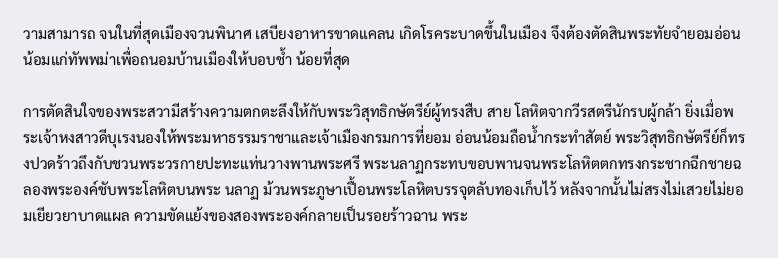วามสามารถ จนในที่สุดเมืองจวนพินาศ เสบียงอาหารขาดแคลน เกิดโรคระบาดขึ้นในเมือง จึงต้องตัดสินพระทัยจำยอมอ่อนน้อมแก่ทัพพม่าเพื่อถนอมบ้านเมืองให้บอบช้ำ น้อยที่สุด

การตัดสินใจของพระสวามีสร้างความตกตะลึงให้กับพระวิสุทธิกษัตรีย์ผู้ทรงสืบ สาย โลหิตจากวีรสตรีนักรบผู้กล้า ยิ่งเมื่อพระเจ้าหงสาวดีบุเรงนองให้พระมหาธรรมราชาและเจ้าเมืองกรมการที่ยอม อ่อนน้อมถือน้ำกระทำสัตย์ พระวิสุทธิกษัตรีย์ก็ทรงปวดร้าวถึงกับชวนพระวรกายปะทะแท่นวางพานพระศรี พระนลาฏกระทบขอบพานจนพระโลหิตตกทรงกระชากฉีกชายฉลองพระองค์ชับพระโลหิตบนพระ นลาฏ ม้วนพระภูษาเปื้อนพระโลหิตบรรจุตลับทองเก็บไว้ หลังจากนั้นไม่สรงไม่เสวยไม่ยอมเยียวยาบาดแผล ความขัดแย้งของสองพระองค์กลายเป็นรอยร้าวฉาน พระ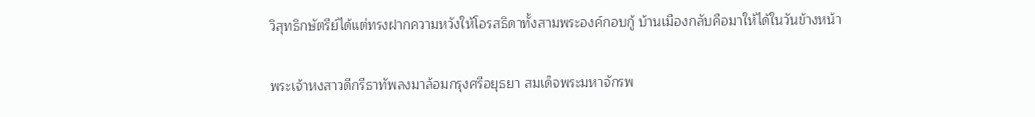วิสุทธิกษัตรีย์ได้แต่ทรงฝากความหวังให้โอรสธิดาทั้งสามพระองค์กอบกู้ บ้านเมืองกลับคือมาให้ได้ในวันข้างหน้า

พระเจ้าหงสาวดีกรีธาทัพลงมาล้อมกรุงศรีอยุธยา สมเด็จพระมหาจักรพ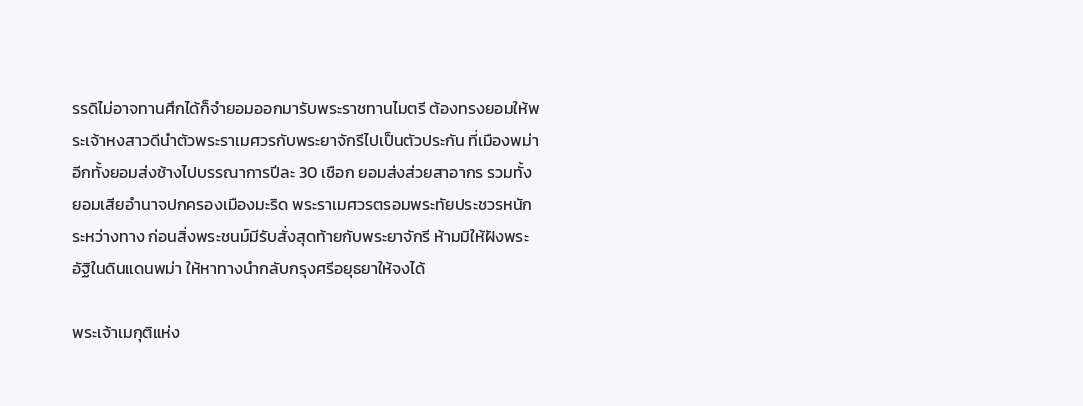รรดิไม่อาจทานศึกได้ก็จำยอมออกมารับพระราชทานไมตรี ต้องทรงยอมให้พระเจ้าหงสาวดีนำตัวพระราเมศวรกับพระยาจักรีไปเป็นตัวประกัน ที่เมืองพม่า อีกทั้งยอมส่งช้างไปบรรณาการปีละ 30 เชือก ยอมส่งส่วยสาอากร รวมทั้งยอมเสียอำนาจปกครองเมืองมะริด พระราเมศวรตรอมพระทัยประชวรหนักระหว่างทาง ก่อนสิ่งพระชนม์มีรับสั่งสุดท้ายกับพระยาจักรี ห้ามมิให้ฝังพระอัฐิในดินแดนพม่า ให้หาทางนำกลับกรุงศรีอยุธยาให้จงได้

พระเจ้าเมกุติแห่ง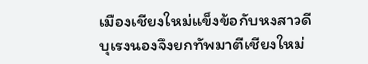เมืองเชียงใหม่แข็งข้อกับหงสาวดี บุเรงนองจึงยกทัพมาตีเชียงใหม่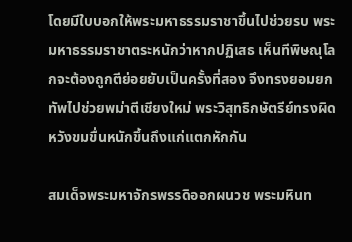โดยมีใบบอกให้พระมหาธรรมราชาขึ้นไปช่วยรบ พระมหาธรรมราชาตระหนักว่าหากปฏิเสธ เห็นทีพิษณุโลกจะต้องถูกตีย่อยยับเป็นครั้งที่สอง จึงทรงยอมยกทัพไปช่วยพม่าตีเชียงใหม่ พระวิสุทธิกษัตรีย์ทรงผิดหวังขมขื่นหนักขึ้นถึงแก่แตกหักกัน

สมเด็จพระมหาจักรพรรดิออกผนวช พระมหินท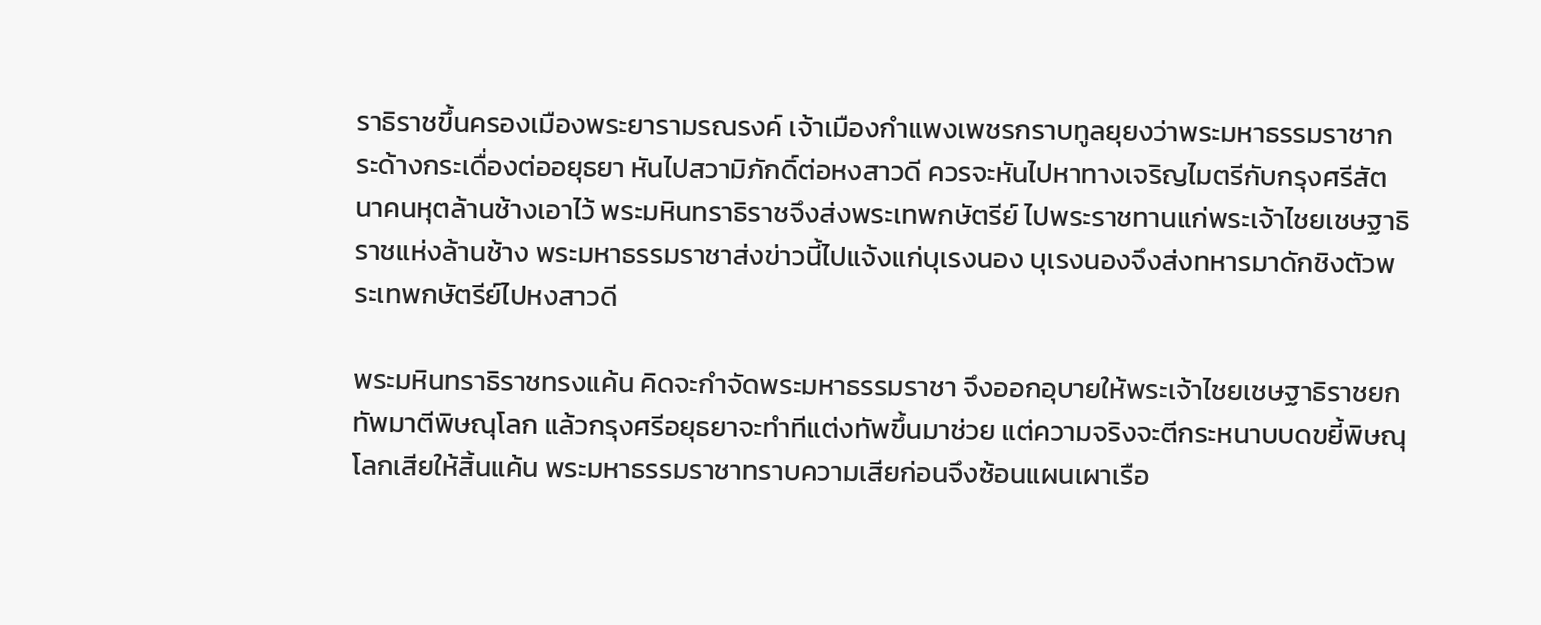ราธิราชขึ้นครองเมืองพระยารามรณรงค์ เจ้าเมืองกำแพงเพชรกราบทูลยุยงว่าพระมหาธรรมราชากระด้างกระเดื่องต่ออยุธยา หันไปสวามิภักดิ์ต่อหงสาวดี ควรจะหันไปหาทางเจริญไมตรีกับกรุงศรีสัตนาคนหุตล้านช้างเอาไว้ พระมหินทราธิราชจึงส่งพระเทพกษัตรีย์ ไปพระราชทานแก่พระเจ้าไชยเชษฐาธิราชแห่งล้านช้าง พระมหาธรรมราชาส่งข่าวนี้ไปแจ้งแก่บุเรงนอง บุเรงนองจึงส่งทหารมาดักชิงตัวพระเทพกษัตรีย์ไปหงสาวดี

พระมหินทราธิราชทรงแค้น คิดจะกำจัดพระมหาธรรมราชา จึงออกอุบายให้พระเจ้าไชยเชษฐาธิราชยกทัพมาตีพิษณุโลก แล้วกรุงศรีอยุธยาจะทำทีแต่งทัพขึ้นมาช่วย แต่ความจริงจะตีกระหนาบบดขยี้พิษณุโลกเสียให้สิ้นแค้น พระมหาธรรมราชาทราบความเสียก่อนจึงซ้อนแผนเผาเรือ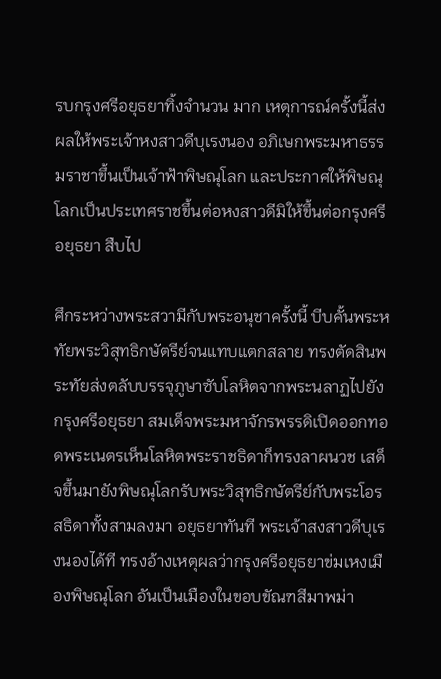รบกรุงศรีอยุธยาทิ้งจำนวน มาก เหตุการณ์ครั้งนี้ส่งผลให้พระเจ้าหงสาวดีบุเรงนอง อภิเษกพระมหาธรรมราชาขึ้นเป็นเจ้าฟ้าพิษณุโลก และประกาศให้พิษณุโลกเป็นประเทศราชขึ้นต่อหงสาวดีมิให้ขึ้นต่อกรุงศรีอยุธยา สืบไป

ศึกระหว่างพระสวามีกับพระอนุชาครั้งนี้ บีบคั้นพระหทัยพระวิสุทธิกษัตรีย์จนแทบแตกสลาย ทรงตัดสินพระทัยส่งตลับบรรจุภูษาซับโลหิตจากพระนลาฏไปยังกรุงศรีอยุธยา สมเด็จพระมหาจักรพรรดิเปิดออกทอดพระเนตรเห็นโลหิตพระราชธิดาก็ทรงลาผนวช เสด็จขึ้นมายังพิษณุโลกรับพระวิสุทธิกษัตรีย์กับพระโอรสธิดาทั้งสามลงมา อยุธยาทันที พระเจ้าสงสาวดีบุเรงนองได้ที ทรงอ้างเหตุผลว่ากรุงศรีอยุธยาข่มเหงเมืองพิษณุโลก อันเป็นเมืองในขอบขัณฑสีมาพม่า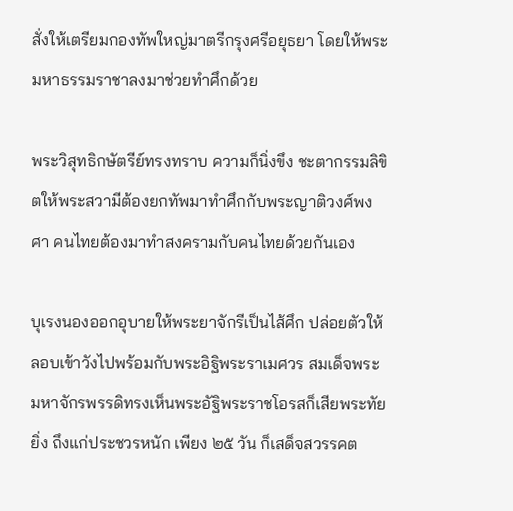สั่งให้เตรียมกองทัพใหญ่มาตรีกรุงศรีอยุธยา โดยให้พระมหาธรรมราชาลงมาช่วยทำศึกด้วย

พระวิสุทธิกษัตรีย์ทรงทราบ ความก็นิ่งขึง ชะตากรรมลิขิตให้พระสวามีต้องยกทัพมาทำศึกกับพระญาติวงศ์พงศา คนไทยต้องมาทำสงครามกับคนไทยด้วยกันเอง

บุเรงนองออกอุบายให้พระยาจักรีเป็นไส้ศึก ปล่อยตัวให้ลอบเข้าวังไปพร้อมกับพระอิฐิพระราเมศวร สมเด็จพระมหาจักรพรรดิทรงเห็นพระอัฐิพระราชโอรสก็เสียพระทัยยิ่ง ถึงแก่ประชวรหนัก เพียง ๒๕ วัน ก็เสด็จสวรรคต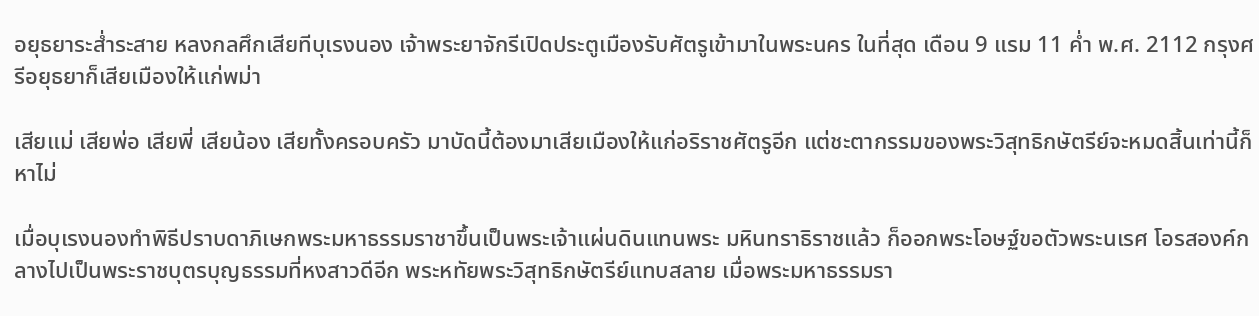อยุธยาระส่ำระสาย หลงกลศึกเสียทีบุเรงนอง เจ้าพระยาจักรีเปิดประตูเมืองรับศัตรูเข้ามาในพระนคร ในที่สุด เดือน 9 แรม 11 ค่ำ พ.ศ. 2112 กรุงศรีอยุธยาก็เสียเมืองให้แก่พม่า

เสียแม่ เสียพ่อ เสียพี่ เสียน้อง เสียทั้งครอบครัว มาบัดนี้ต้องมาเสียเมืองให้แก่อริราชศัตรูอีก แต่ชะตากรรมของพระวิสุทธิกษัตรีย์จะหมดสิ้นเท่านี้ก็หาไม่

เมื่อบุเรงนองทำพิธีปราบดาภิเษกพระมหาธรรมราชาขึ้นเป็นพระเจ้าแผ่นดินแทนพระ มหินทราธิราชแล้ว ก็ออกพระโอษฐ์ขอตัวพระนเรศ โอรสองค์กลางไปเป็นพระราชบุตรบุญธรรมที่หงสาวดีอีก พระหทัยพระวิสุทธิกษัตรีย์แทบสลาย เมื่อพระมหาธรรมรา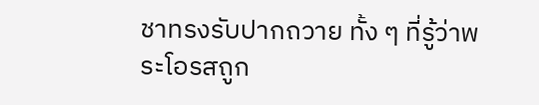ชาทรงรับปากถวาย ทั้ง ๆ ที่รู้ว่าพระโอรสถูก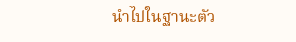นำไปในฐานะตัว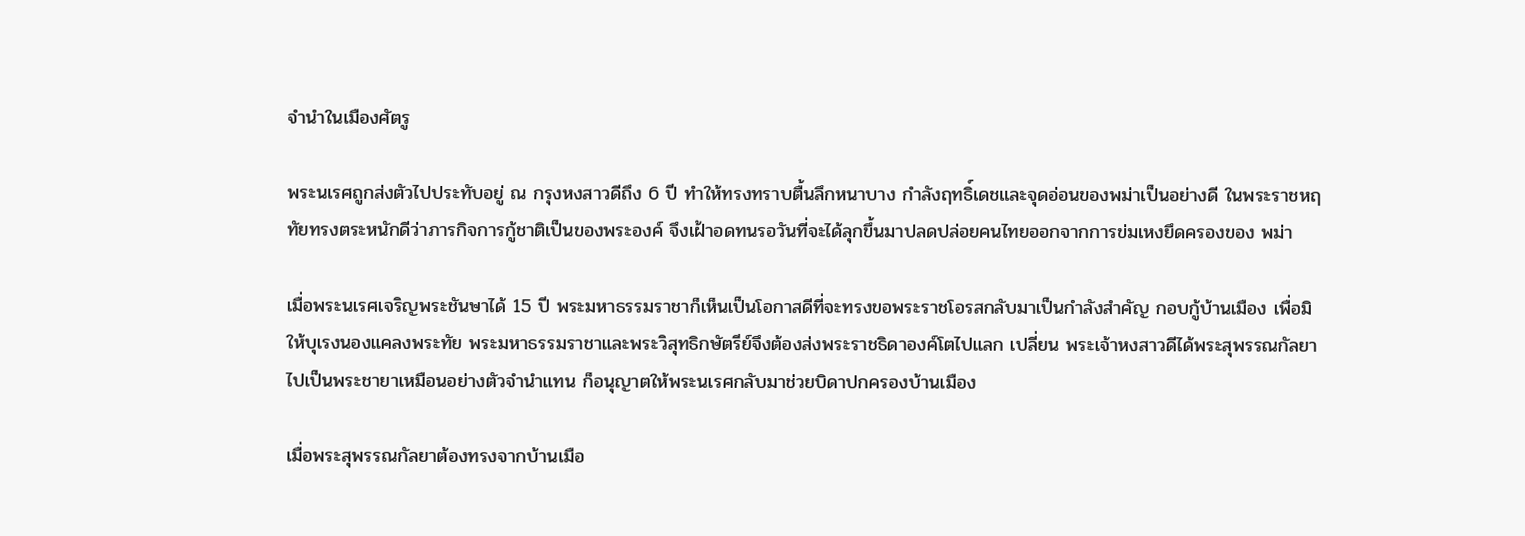จำนำในเมืองศัตรู

พระนเรศถูกส่งตัวไปประทับอยู่ ณ กรุงหงสาวดีถึง 6 ปี ทำให้ทรงทราบตื้นลึกหนาบาง กำลังฤทธิ์เดชและจุดอ่อนของพม่าเป็นอย่างดี ในพระราชหฤทัยทรงตระหนักดีว่าภารกิจการกู้ชาติเป็นของพระองค์ จึงเฝ้าอดทนรอวันที่จะได้ลุกขึ้นมาปลดปล่อยคนไทยออกจากการข่มเหงยึดครองของ พม่า

เมื่อพระนเรศเจริญพระชันษาได้ 15 ปี พระมหาธรรมราชาก็เห็นเป็นโอกาสดีที่จะทรงขอพระราชโอรสกลับมาเป็นกำลังสำคัญ กอบกู้บ้านเมือง เพื่อมิให้บุเรงนองแคลงพระทัย พระมหาธรรมราชาและพระวิสุทธิกษัตรีย์จึงต้องส่งพระราชธิดาองค์โตไปแลก เปลี่ยน พระเจ้าหงสาวดีได้พระสุพรรณกัลยาไปเป็นพระชายาเหมือนอย่างตัวจำนำแทน ก็อนุญาตให้พระนเรศกลับมาช่วยบิดาปกครองบ้านเมือง

เมื่อพระสุพรรณกัลยาต้องทรงจากบ้านเมือ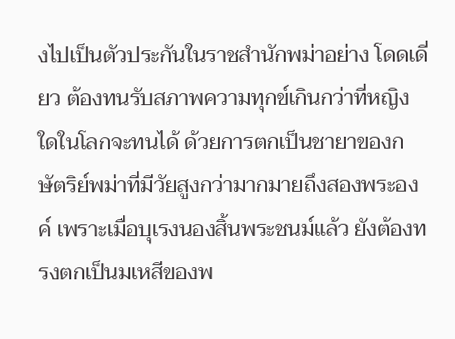งไปเป็นตัวประกันในราชสำนักพม่าอย่าง โดดเดี่ยว ต้องทนรับสภาพความทุกข์เกินกว่าที่หญิงใดในโลกจะทนได้ ด้วยการตกเป็นชายาของกษัตริย์พม่าที่มีวัยสูงกว่ามากมายถึงสองพระองค์ เพราะเมื่อบุเรงนองสิ้นพระชนม์แล้ว ยังต้องทรงตกเป็นมเหสีของพ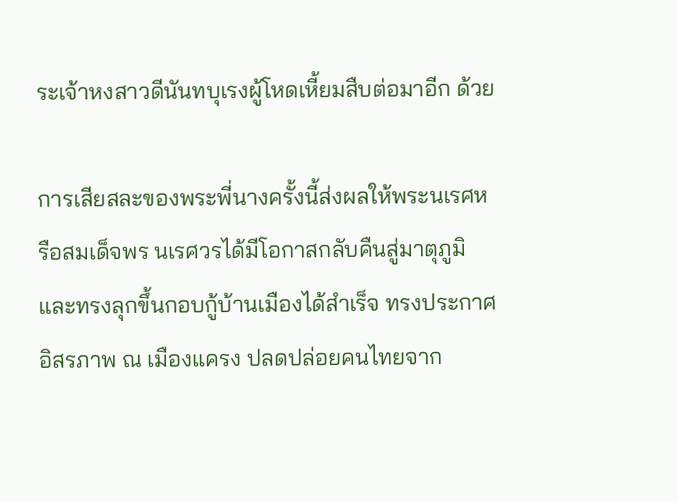ระเจ้าหงสาวดีนันทบุเรงผู้โหดเหี้ยมสืบต่อมาอีก ด้วย

การเสียสละของพระพี่นางครั้งนี้ส่งผลให้พระนเรศหรือสมเด็จพร นเรศวรได้มีโอกาสกลับคืนสู่มาตุภูมิ และทรงลุกขึ้นกอบกู้บ้านเมืองได้สำเร็จ ทรงประกาศอิสรภาพ ณ เมืองแครง ปลดปล่อยคนไทยจาก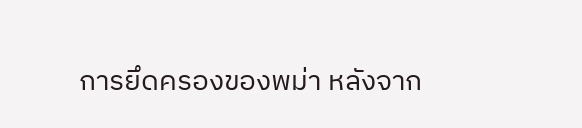การยึดครองของพม่า หลังจาก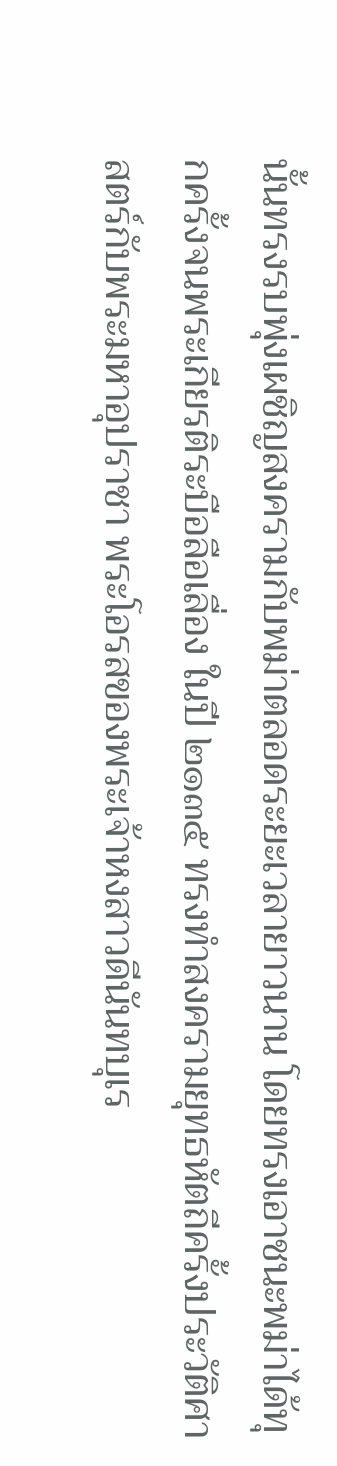นั้นทรงรบพุ่งเผชิญสงครามกับพม่าตลอดระยะเวลายาวนาน โดยทรงเอาชนะพม่าได้ทุกครั้งจนพระเกียรติระบือลือเลื่อง ในปี ๒๑๓๕ ทรงทำสงครามยุทธหัตถีครั้งประวัติศาสตร์กับพระมหาอุปราชา พระโอรสของพระเจ้าหงสาวดีนันทบุเร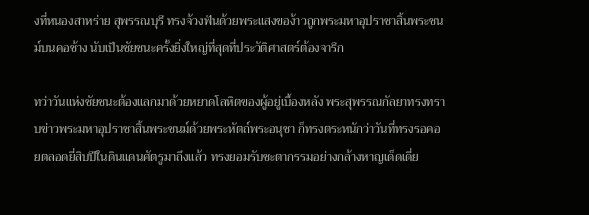งที่หนองสาหร่าย สุพรรณบุรี ทรงจ้วงฟันด้วยพระแสงของ้าวถูกพระมหาอุปราชาสิ้นพระชนม์บนคอช้าง นับเป็นชัยชนะครั้งยิ่งใหญ่ที่สุดที่ประวัติศาสตร์ต้องจารึก

ทว่าวันแห่งชัยชนะต้องแลกมาด้วยหยาดโลหิตของผู้อยู่เบื้องหลัง พระสุพรรณกัลยาทรงทราบข่าวพระมหาอุปราชาสิ้นพระชนม์ด้วยพระหัตถ์พระอนุชา ก็ทรงตระหนักว่าวันที่ทรงรอคอยตลอดยี่สิบปีในดินแดนศัตรูมาถึงแล้ว ทรงยอมรับชะตากรรมอย่างกล้างหาญเด็ดเดี่ย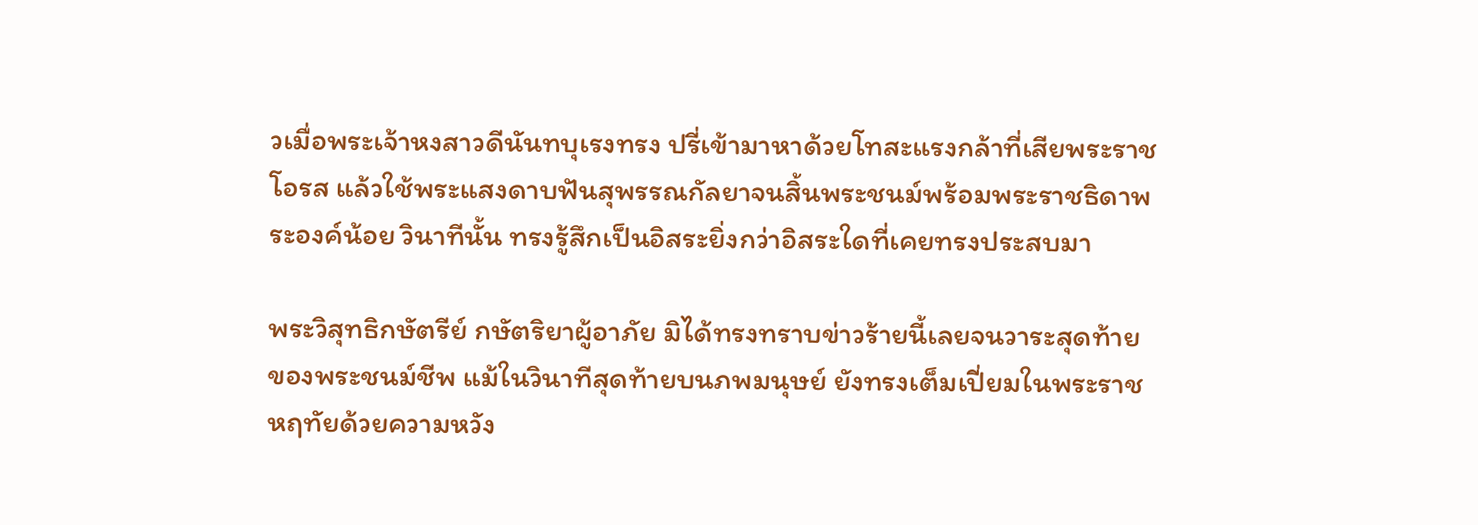วเมื่อพระเจ้าหงสาวดีนันทบุเรงทรง ปรี่เข้ามาหาด้วยโทสะแรงกล้าที่เสียพระราชโอรส แล้วใช้พระแสงดาบฟันสุพรรณกัลยาจนสิ้นพระชนม์พร้อมพระราชธิดาพระองค์น้อย วินาทีนั้น ทรงรู้สึกเป็นอิสระยิ่งกว่าอิสระใดที่เคยทรงประสบมา

พระวิสุทธิกษัตรีย์ กษัตริยาผู้อาภัย มิได้ทรงทราบข่าวร้ายนี้เลยจนวาระสุดท้ายของพระชนม์ชีพ แม้ในวินาทีสุดท้ายบนภพมนุษย์ ยังทรงเต็มเปี่ยมในพระราชหฤทัยด้วยความหวัง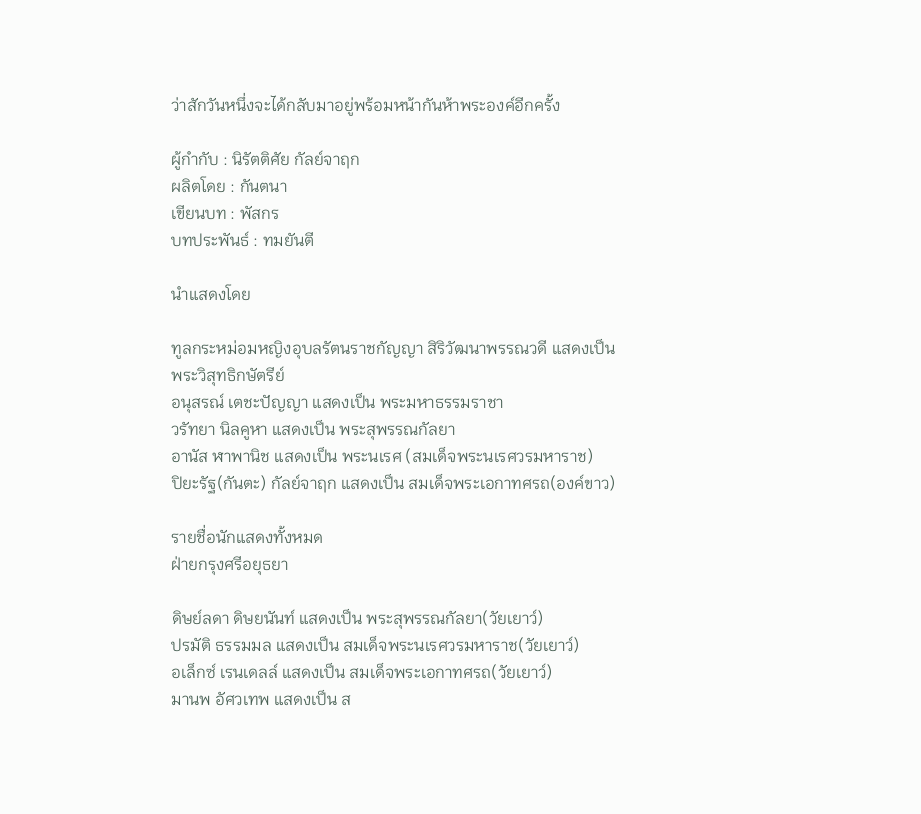ว่าสักวันหนึ่งจะได้กลับมาอยู่พร้อมหน้ากันห้าพระองค์อีกครั้ง

ผู้กำกับ : นิรัตติศัย กัลย์จาฤก
ผลิตโดย : กันตนา
เขียนบท : พัสกร
บทประพันธ์ : ทมยันตี

นำแสดงโดย

ทูลกระหม่อมหญิงอุบลรัตนราชกัญญา สิริวัฒนาพรรณวดี แสดงเป็น พระวิสุทธิกษัตรีย์
อนุสรณ์ เตชะปัญญา แสดงเป็น พระมหาธรรมราชา
วรัทยา นิลคูหา แสดงเป็น พระสุพรรณกัลยา
อานัส ฬาพานิช แสดงเป็น พระนเรศ (สมเด็จพระนเรศวรมหาราช)
ปิยะรัฐ(กันตะ) กัลย์จาฤก แสดงเป็น สมเด็จพระเอกาทศรถ(องค์ขาว)

รายชื่อนักแสดงทั้งหมด
ฝ่ายกรุงศรีอยุธยา

ดิษย์ลดา ดิษยนันท์ แสดงเป็น พระสุพรรณกัลยา(วัยเยาว์)
ปรมัติ ธรรมมล แสดงเป็น สมเด็จพระนเรศวรมหาราช(วัยเยาว์)
อเล็กซ์ เรนเดลล์ แสดงเป็น สมเด็จพระเอกาทศรถ(วัยเยาว์)
มานพ อัศวเทพ แสดงเป็น ส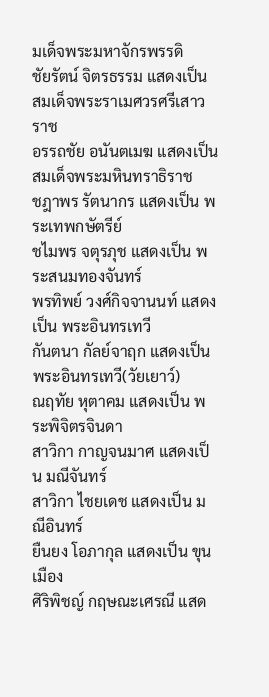มเด็จพระมหาจักรพรรดิ
ชัยรัตน์ จิตรธรรม แสดงเป็น สมเด็จพระราเมศวรศรีเสาวราช
อรรถชัย อนันตเมฆ แสดงเป็น สมเด็จพระมหินทราธิราช
ชฎาพร รัตนากร แสดงเป็น พระเทพกษัตรีย์
ชไมพร จตุรภุช แสดงเป็น พระสนมทองจันทร์
พรทิพย์ วงศ์กิจจานนท์ แสดงเป็น พระอินทรเทวี
กันตนา กัลย์จาฤก แสดงเป็น พระอินทรเทวี(วัยเยาว์)
ณฤทัย หุตาคม แสดงเป็น พระพิจิตรจินดา
สาวิกา กาญจนมาศ แสดงเป็น มณีจันทร์
สาวิกา ไชยเดช แสดงเป็น มณีอินทร์
ยืนยง โอภากุล แสดงเป็น ขุนเมือง
ศิริพิชญ์ กฤษณะเศรณี แสด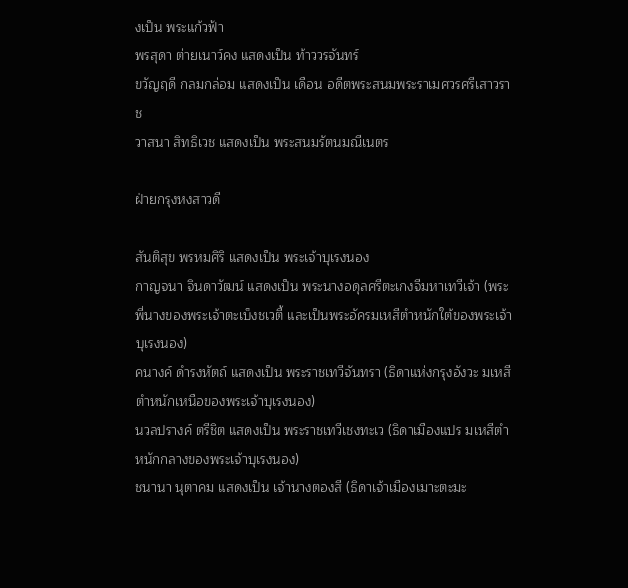งเป็น พระแก้วฟ้า
พรสุดา ต่ายเนาว์คง แสดงเป็น ท้าววรจันทร์
ขวัญฤดี กลมกล่อม แสดงเป็น เดือน อดีตพระสนมพระราเมศวรศรีเสาวราช
วาสนา สิทธิเวช แสดงเป็น พระสนมรัตนมณีเนตร

ฝ่ายกรุงหงสาวดี

สันติสุข พรหมศิริ แสดงเป็น พระเจ้าบุเรงนอง
กาญจนา จินดาวัฒน์ แสดงเป็น พระนางอดุลศรีตะเกงจีมหาเทวีเจ้า (พระพี่นางของพระเจ้าตะเบ็งชเวตี้ และเป็นพระอัครมเหสีตำหนักใต้ของพระเจ้าบุเรงนอง)
คนางค์ ดำรงหัตถ์ แสดงเป็น พระราชเทวีจันทรา (ธิดาแห่งกรุงอังวะ มเหสีตำหนักเหนือของพระเจ้าบุเรงนอง)
นวลปรางค์ ตรีชิต แสดงเป็น พระราชเทวีเชงทะเว (ธิดาเมืองแปร มเหสีตำหนักกลางของพระเจ้าบุเรงนอง)
ชนานา นุตาคม แสดงเป็น เจ้านางตองสี (ธิดาเจ้าเมืองเมาะตะมะ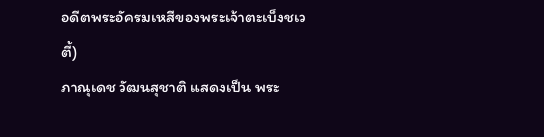อดีตพระอัครมเหสีของพระเจ้าตะเบ็งชเวตี้)
ภาณุเดช วัฒนสุชาติ แสดงเป็น พระ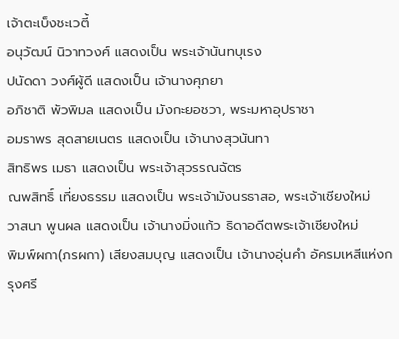เจ้าตะเบ็งชะเวตี้
อนุวัฒน์ นิวาทวงศ์ แสดงเป็น พระเจ้านันทบุเรง
ปนัดดา วงศ์ผู้ดี แสดงเป็น เจ้านางศุภยา
อภิชาติ พัวพิมล แสดงเป็น มังกะยอชวา, พระมหาอุปราชา
อมราพร สุดสายเนตร แสดงเป็น เจ้านางสุวนันทา
สิทธิพร เมธา แสดงเป็น พระเจ้าสุวรรณฉัตร
ณพสิทธิ์ เที่ยงธรรม แสดงเป็น พระเจ้ามังนรธาสอ, พระเจ้าเชียงใหม่
วาสนา พูนผล แสดงเป็น เจ้านางมิ่งแก้ว ธิดาอดีตพระเจ้าเชียงใหม่
พิมพ์ผกา(ภรผกา) เสียงสมบุญ แสดงเป็น เจ้านางอุ่นคำ อัครมเหสีแห่งกรุงศรี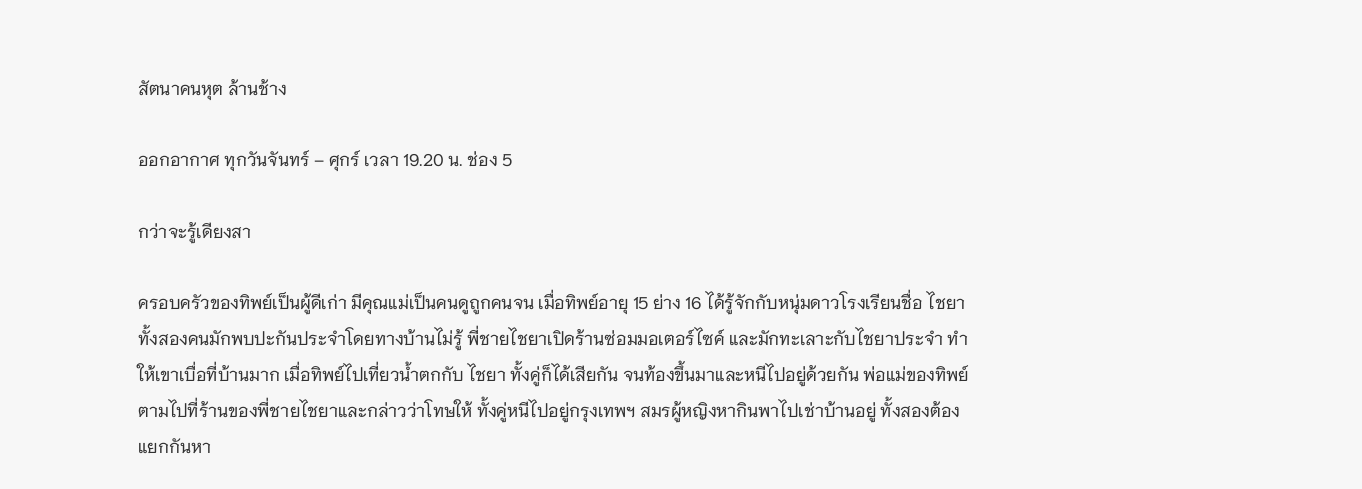สัตนาคนหุต ล้านช้าง

ออกอากาศ ทุกวันจันทร์ – ศุกร์ เวลา 19.20 น. ช่อง 5

กว่าจะรู้เดียงสา

ครอบครัวของทิพย์เป็นผู้ดีเก่า มีคุณแม่เป็นคนดูถูกคนจน เมื่อทิพย์อายุ 15 ย่าง 16 ได้รู้จักกับหนุ่มดาวโรงเรียนชื่อ ไชยา ทั้งสองคนมักพบปะกันประจำโดยทางบ้านไม่รู้ พี่ชายไชยาเปิดร้านซ่อมมอเตอร์ไซค์ และมักทะเลาะกับไชยาประจำ ทำให้เขาเบื่อที่บ้านมาก เมื่อทิพย์ไปเที่ยวน้ำตกกับ ไชยา ทั้งคู่ก็ได้เสียกัน จนท้องขึ้นมาและหนีไปอยู่ด้วยกัน พ่อแม่ของทิพย์ตามไปที่ร้านของพี่ชายไชยาและกล่าวว่าโทษให้ ทั้งคู่หนีไปอยู่กรุงเทพฯ สมรผู้หญิงหากินพาไปเช่าบ้านอยู่ ทั้งสองต้องแยกกันหา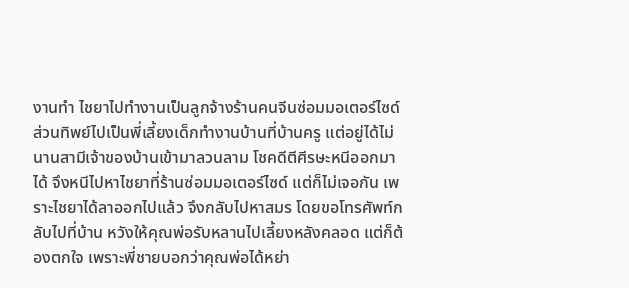งานทำ ไชยาไปทำงานเป็นลูกจ้างร้านคนจีนซ่อมมอเตอร์ไซด์ ส่วนทิพย์ไปเป็นพี่เลี้ยงเด็กทำงานบ้านที่บ้านครู แต่อยู่ได้ไม่นานสามีเจ้าของบ้านเข้ามาลวนลาม โชคดีตีศีรษะหนีออกมาได้ จึงหนีไปหาไชยาที่ร้านซ่อมมอเตอร์ไซด์ แต่ก็ไม่เจอกัน เพราะไชยาได้ลาออกไปแล้ว จึงกลับไปหาสมร โดยขอโทรศัพท์กลับไปที่บ้าน หวังให้คุณพ่อรับหลานไปเลี้ยงหลังคลอด แต่ก็ต้องตกใจ เพราะพี่ชายบอกว่าคุณพ่อได้หย่า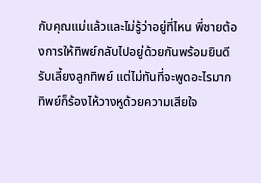กับคุณแม่แล้วและไม่รู้ว่าอยู่ที่ไหน พี่ชายต้องการให้ทิพย์กลับไปอยู่ด้วยกันพร้อมยินดีรับเลี้ยงลูกทิพย์ แต่ไม่ทันที่จะพูดอะไรมาก ทิพย์ก็ร้องไห้วางหูด้วยความเสียใจ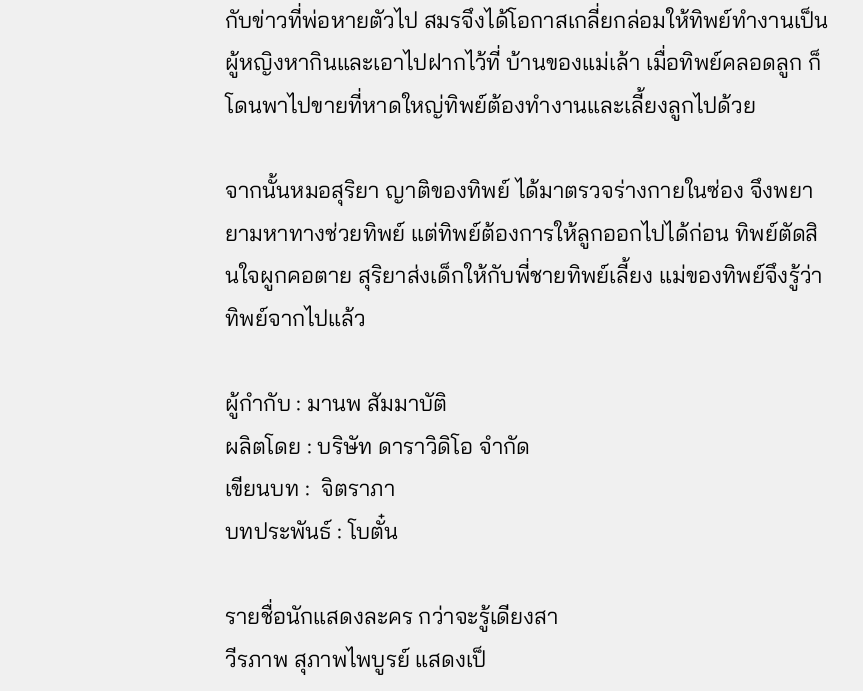กับข่าวที่พ่อหายตัวไป สมรจึงได้โอกาสเกลี่ยกล่อมให้ทิพย์ทำงานเป็นผู้หญิงหากินและเอาไปฝากไว้ที่ บ้านของแม่เล้า เมื่อทิพย์คลอดลูก ก็โดนพาไปขายที่หาดใหญ่ทิพย์ต้องทำงานและเลี้ยงลูกไปด้วย

จากนั้นหมอสุริยา ญาติของทิพย์ ได้มาตรวจร่างกายในซ่อง จึงพยายามหาทางช่วยทิพย์ แต่ทิพย์ต้องการให้ลูกออกไปได้ก่อน ทิพย์ตัดสินใจผูกคอตาย สุริยาส่งเด็กให้กับพี่ชายทิพย์เลี้ยง แม่ของทิพย์จึงรู้ว่าทิพย์จากไปแล้ว

ผู้กำกับ : มานพ สัมมาบัติ
ผลิตโดย : บริษัท ดาราวิดิโอ จำกัด
เขียนบท :  จิตราภา
บทประพันธ์ : โบตั๋น

รายชื่อนักแสดงละคร กว่าจะรู้เดียงสา
วีรภาพ สุภาพไพบูรย์ แสดงเป็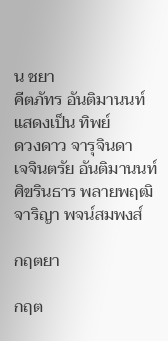น ชยา
คีตภัทร อันติมานนท์ แสดงเป็น ทิพย์
ดวงดาว จารุจินดา
เจจินตรัย อันติมานนท์
ศิขรินธาร พลายพฤฒิ
จาริญา พจน์สมพงส์

กฤตยา

กฤต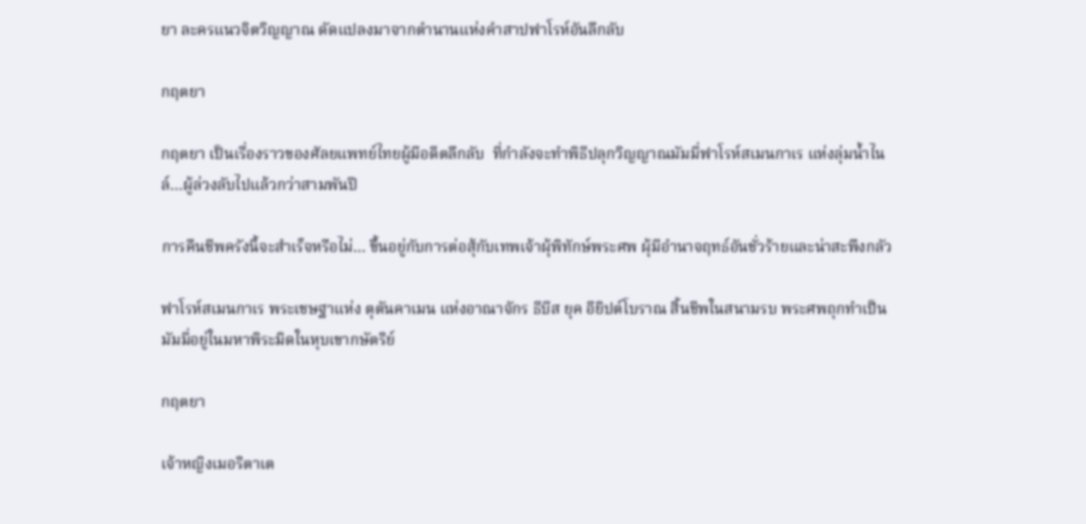ยา ละครแนวจิตวิญญาณ ดัดแปลงมาจากตำนานแห่งคำสาปฟาโรห์อันลึกลับ

กฤตยา

กฤตยา เป็นเรื่องราวของศัลยแพทย์ไทยผู้มีอดีตลึกลับ  ที่กําลังจะทําพิธีปลุกวิญญาณมัมมี่ฟาโรห์สเมนกาเร แห่งลุ่มนํ้าไนล์…ผู้ล่วงลับไปแล้วกว่าสามพันปี

การคืนชีพครังนี้จะสําเร็จหรือไม่… ขึ้นอยู่กับการต่อสุ้กับเทพเจ้าผุ้พิทักษ์พระศพ ผุ้มีอํานาจฤทธ์อันชั่วร้ายและน่าสะพึงกลัว

ฟาโรห์สเมนกาเร พระเชษฐาแห่ง ตุตันคาเมน แห่งอาณาจักร ธีบีส ยุค อียิปต์โบราณ สิ้นชีพในสนามรบ พระศพถุกทําเป็นมัมมี่อยู่ในมหาพิระมิดในหุบเขากษัตริย์

กฤตยา

เจ้าหญิงเมอริตาเต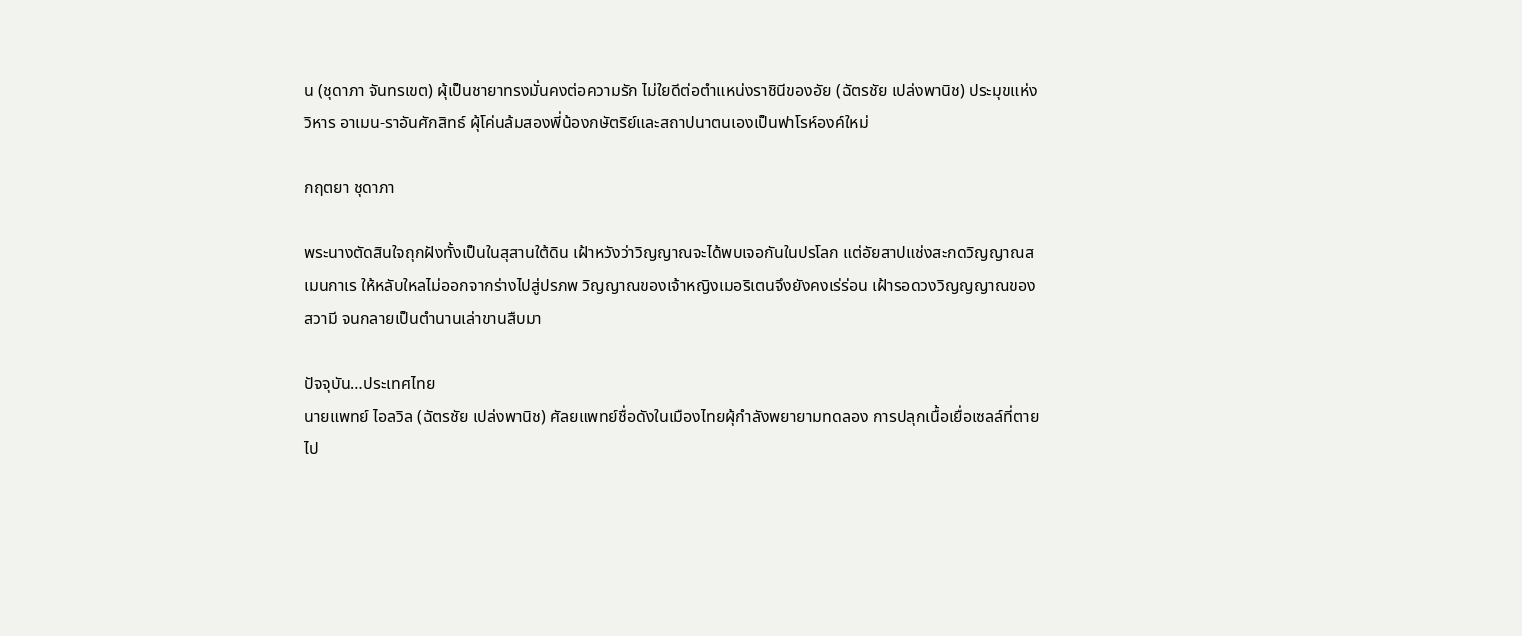น (ชุดาภา จันทรเขต) ผุ้เป็นชายาทรงมั่นคงต่อความรัก ไม่ใยดีต่อตําแหน่งราชินีของอัย (ฉัตรชัย เปล่งพานิช) ประมุขแห่งวิหาร อาเมน-ราอันศักสิทธ์ ผุ้โค่นล้มสองพี่น้องกษัตริย์และสถาปนาตนเองเป็นฟาโรห์องค์ใหม่

กฤตยา ชุดาภา

พระนางตัดสินใจถุกฝังทั้งเป็นในสุสานใต้ดิน เฝ้าหวังว่าวิญญาณจะได้พบเจอกันในปรโลก แต่อัยสาปแช่งสะกดวิญญาณสเมนกาเร ให้หลับใหลไม่ออกจากร่างไปสู่ปรภพ วิญญาณของเจ้าหญิงเมอริเตนจึงยังคงเร่ร่อน เฝ้ารอดวงวิญญญาณของสวามี จนกลายเป็นตํานานเล่าขานสืบมา

ปัจจุบัน…ประเทศไทย
นายแพทย์ ไอลวิล (ฉัตรชัย เปล่งพานิช) ศัลยแพทย์ชื่อดังในเมืองไทยผุ้กําลังพยายามทดลอง การปลุกเนื้อเยื่อเซลล์ที่ตายไป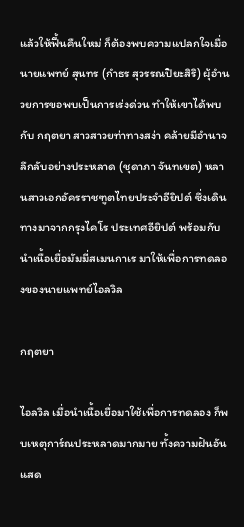แล้วให้ฟื้นคืนใหม่ ก็ต้องพบความแปลกใจเมื่อนายแพทย์ สุนทร (กําธร สุวรรณปิยะสิริ) ผุ้อํานวยการขอพบเป็นการเร่งด่วน ทําให้เขาได้พบกับ กฤตยา สาวสาวยท่าทางสง่า คล้ายมีอํานาจลึกลับอย่างประหลาด (ชุดาภา จันทเขต) หลานสาวเอกอัครราชฑูตไทยประจําอียิปต์ ซึ่งเดินทางมาจากกรุงไคโร ประเทศอียิปต์ พร้อมกับนําเนื้อเยื่อมัมมี่สเมนกาเร มาให้เพื่อการทดลองของนายแพทย์ไอลวิล

กฤตยา

ไอลวิล เมื่อนําเนื้อเยื่อมาใช้เพื่อการทดลอง ก็พบเหตุการ์ณประหลาดมากมาย ทั้งความฝันอันแสด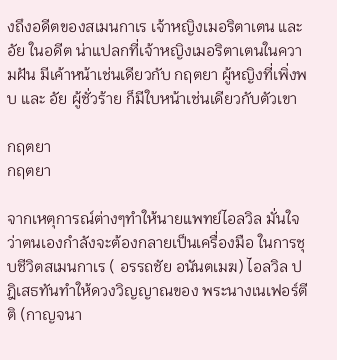งถึงอดีตของสเมนกาเร เจ้าหญิงเมอริตาเตน และ อัย ในอดีต น่าแปลกที่เจ้าหญิงเมอริตาเตนในความฝัน มีเค้าหน้าเช่นเดียวกับ กฤตยา ผู้หญิงที่เพิ่งพบ และ อัย ผู้ชั่วร้าย ก็มีใบหน้าเช่นเดียวกับตัวเขา

กฤตยา
กฤตยา

จากเหตุการณ์ต่างๆทําให้นายแพทย์ไอลวิล มั่นใจว่าตนเองกําลังจะต้องกลายเป็นเครื่องมือ ในการชุบชีวิตสเมนกาเร ( อรรถชัย อนันตเมฆ) ไอลวิล ปฎิเสธทันทําให้ดวงวิญญาณของ พระนางเนเฟอร์ตีติ (กาญจนา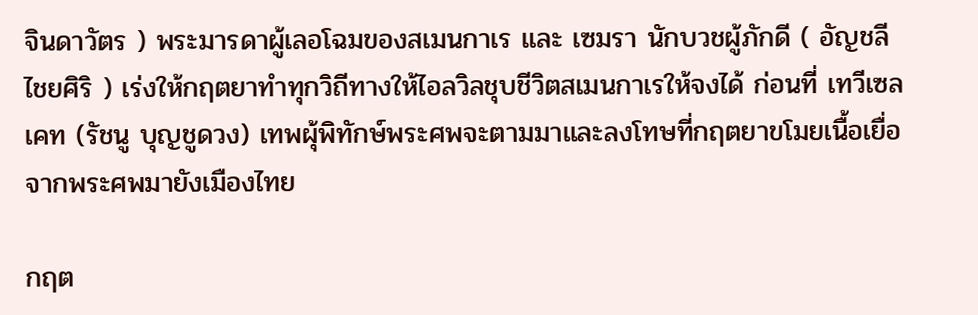จินดาวัตร ) พระมารดาผู้เลอโฉมของสเมนกาเร และ เซมรา นักบวชผู้ภักดี ( อัญชลี ไชยศิริ ) เร่งให้กฤตยาทําทุกวิถีทางให้ไอลวิลชุบชีวิตสเมนกาเรให้จงได้ ก่อนที่ เทวีเซลเคท (รัชนู บุญชูดวง) เทพผุ้พิทักษ์พระศพจะตามมาและลงโทษที่กฤตยาขโมยเนื้อเยื่อจากพระศพมายังเมืองไทย

กฤต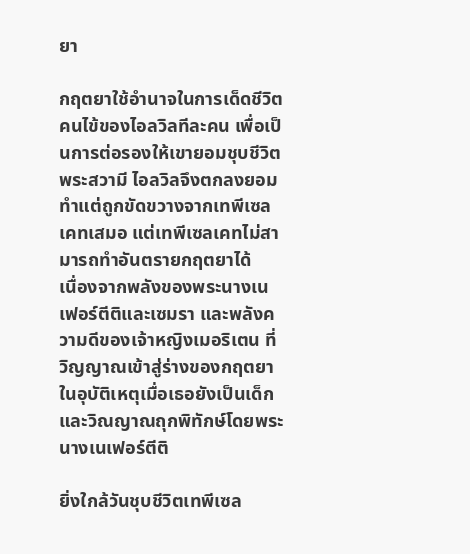ยา

กฤตยาใช้อํานาจในการเด็ดชีวิตคนไข้ของไอลวิลทีละคน เพื่อเป็นการต่อรองให้เขายอมชุบชีวิตพระสวามี ไอลวิลจึงตกลงยอมทําแต่ถูกขัดขวางจากเทพีเซลเคทเสมอ แต่เทพีเซลเคทไม่สามารถทําอันตรายกฤตยาได้
เนื่องจากพลังของพระนางเนเฟอร์ตีติและเซมรา และพลังความดีของเจ้าหญิงเมอริเตน ที่วิญญาณเข้าสู่ร่างของกฤตยา ในอุบัติเหตุเมื่อเธอยังเป็นเด็ก และวิณญาณถุกพิทักษ์โดยพระนางเนเฟอร์ตีติ

ยิ่งใกล้วันชุบชีวิตเทพีเซล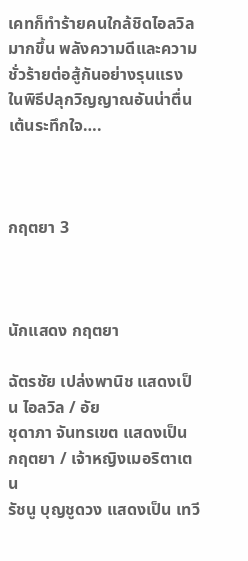เคทก็ทําร้ายคนใกล้ชิดไอลวิลมากขึ้น พลังความดีและความชั่วร้ายต่อสู้กันอย่างรุนแรง ในพิธีปลุกวิญญาณอันน่าตื่นเต้นระทึกใจ….



กฤตยา 3



นักแสดง กฤตยา

ฉัตรชัย เปล่งพานิช แสดงเป็น ไอลวิล / อัย
ชุดาภา จันทรเขต แสดงเป็น กฤตยา / เจ้าหญิงเมอริตาเตน
รัชนู บุญชูดวง แสดงเป็น เทวี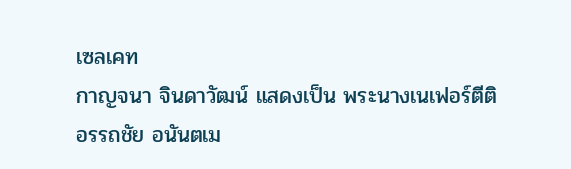เซลเคท
กาญจนา จินดาวัฒน์ แสดงเป็น พระนางเนเฟอร์ตีติ
อรรถชัย อนันตเม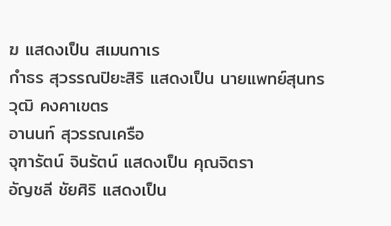ฆ แสดงเป็น สเมนกาเร
กําธร สุวรรณปิยะสิริ แสดงเป็น นายแพทย์สุนทร
วุฒิ คงคาเขตร
อานนท์ สุวรรณเครือ
จุฑารัตน์ จินรัตน์ แสดงเป็น คุณจิตรา
อัญชลี ชัยศิริ แสดงเป็น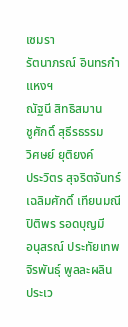เซมรา
รัตนาภรณ์ อินทรกำแหงฯ
ณัฐนี สิทธิสมาน
ชูศักดิ์ สุธีรธรรม
วิศษย์ ยุติยงค์
ประวิตร สุจริตจันทร์
เฉลิมศักดิ์ เทียนมณี
ปิติพร รอดบุญมี
อนุสรณ์ ประทัยเทพ
จิรพันธุ์ พูลละผลิน
ประเว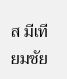ส มีเทียมชัย